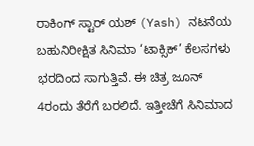ರಾಕಿಂಗ್ ಸ್ಟಾರ್ ಯಶ್ (Yash) ನಟನೆಯ ಬಹುನಿರೀಕ್ಷಿತ ಸಿನಿಮಾ ‘ಟಾಕ್ಸಿಕ್’ ಕೆಲಸಗಳು ಭರದಿಂದ ಸಾಗುತ್ತಿವೆ. ಈ ಚಿತ್ರ ಜೂನ್ 4ರಂದು ತೆರೆಗೆ ಬರಲಿದೆ. ಇತ್ತೀಚೆಗೆ ಸಿನಿಮಾದ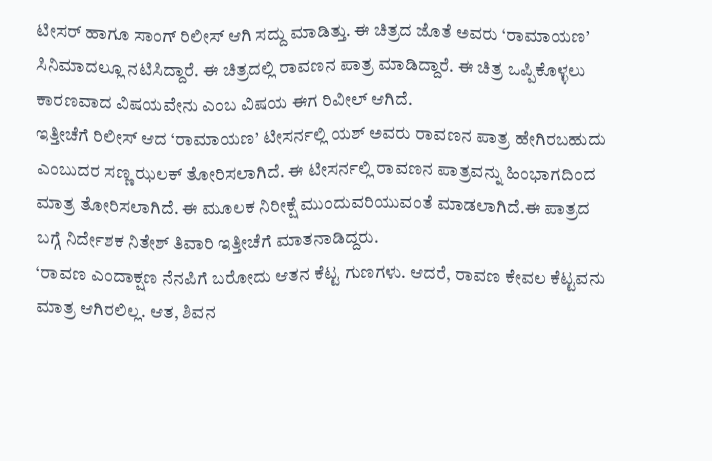ಟೀಸರ್ ಹಾಗೂ ಸಾಂಗ್ ರಿಲೀಸ್ ಆಗಿ ಸದ್ದು ಮಾಡಿತ್ತು. ಈ ಚಿತ್ರದ ಜೊತೆ ಅವರು ‘ರಾಮಾಯಣ’ ಸಿನಿಮಾದಲ್ಲೂ ನಟಿಸಿದ್ದಾರೆ. ಈ ಚಿತ್ರದಲ್ಲಿ ರಾವಣನ ಪಾತ್ರ ಮಾಡಿದ್ದಾರೆ. ಈ ಚಿತ್ರ ಒಪ್ಪಿಕೊಳ್ಳಲು ಕಾರಣವಾದ ವಿಷಯವೇನು ಎಂಬ ವಿಷಯ ಈಗ ರಿವೀಲ್ ಆಗಿದೆ.
ಇತ್ತೀಚೆಗೆ ರಿಲೀಸ್ ಆದ ‘ರಾಮಾಯಣ’ ಟೀಸರ್ನಲ್ಲಿ ಯಶ್ ಅವರು ರಾವಣನ ಪಾತ್ರ ಹೇಗಿರಬಹುದು ಎಂಬುದರ ಸಣ್ಣ ಝಲಕ್ ತೋರಿಸಲಾಗಿದೆ. ಈ ಟೀಸರ್ನಲ್ಲಿ ರಾವಣನ ಪಾತ್ರವನ್ನು ಹಿಂಭಾಗದಿಂದ ಮಾತ್ರ ತೋರಿಸಲಾಗಿದೆ. ಈ ಮೂಲಕ ನಿರೀಕ್ಷೆ ಮುಂದುವರಿಯುವಂತೆ ಮಾಡಲಾಗಿದೆ.ಈ ಪಾತ್ರದ ಬಗ್ಗೆ ನಿರ್ದೇಶಕ ನಿತೇಶ್ ತಿವಾರಿ ಇತ್ತೀಚೆಗೆ ಮಾತನಾಡಿದ್ದರು.
‘ರಾವಣ ಎಂದಾಕ್ಷಣ ನೆನಪಿಗೆ ಬರೋದು ಆತನ ಕೆಟ್ಟ ಗುಣಗಳು. ಆದರೆ, ರಾವಣ ಕೇವಲ ಕೆಟ್ಟವನು ಮಾತ್ರ ಆಗಿರಲಿಲ್ಲ. ಆತ, ಶಿವನ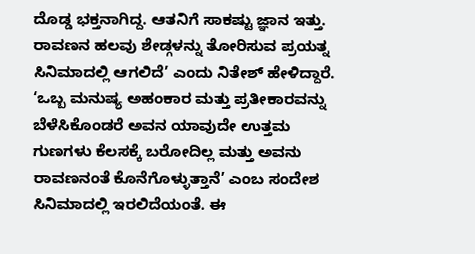ದೊಡ್ಡ ಭಕ್ತನಾಗಿದ್ದ. ಆತನಿಗೆ ಸಾಕಷ್ಟು ಜ್ಞಾನ ಇತ್ತು. ರಾವಣನ ಹಲವು ಶೇಡ್ಗಳನ್ನು ತೋರಿಸುವ ಪ್ರಯತ್ನ ಸಿನಿಮಾದಲ್ಲಿ ಆಗಲಿದೆ’ ಎಂದು ನಿತೇಶ್ ಹೇಳಿದ್ದಾರೆ.
‘ಒಬ್ಬ ಮನುಷ್ಯ ಅಹಂಕಾರ ಮತ್ತು ಪ್ರತೀಕಾರವನ್ನು ಬೆಳೆಸಿಕೊಂಡರೆ ಅವನ ಯಾವುದೇ ಉತ್ತಮ ಗುಣಗಳು ಕೆಲಸಕ್ಕೆ ಬರೋದಿಲ್ಲ ಮತ್ತು ಅವನು ರಾವಣನಂತೆ ಕೊನೆಗೊಳ್ಳುತ್ತಾನೆ’ ಎಂಬ ಸಂದೇಶ ಸಿನಿಮಾದಲ್ಲಿ ಇರಲಿದೆಯಂತೆ. ಈ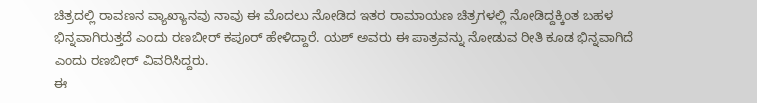ಚಿತ್ರದಲ್ಲಿ ರಾವಣನ ವ್ಯಾಖ್ಯಾನವು ನಾವು ಈ ಮೊದಲು ನೋಡಿದ ಇತರ ರಾಮಾಯಣ ಚಿತ್ರಗಳಲ್ಲಿ ನೋಡಿದ್ದಕ್ಕಿಂತ ಬಹಳ ಭಿನ್ನವಾಗಿರುತ್ತದೆ ಎಂದು ರಣಬೀರ್ ಕಪೂರ್ ಹೇಳಿದ್ದಾರೆ. ಯಶ್ ಅವರು ಈ ಪಾತ್ರವನ್ನು ನೋಡುವ ರೀತಿ ಕೂಡ ಭಿನ್ನವಾಗಿದೆ ಎಂದು ರಣಬೀರ್ ವಿವರಿಸಿದ್ದರು.
ಈ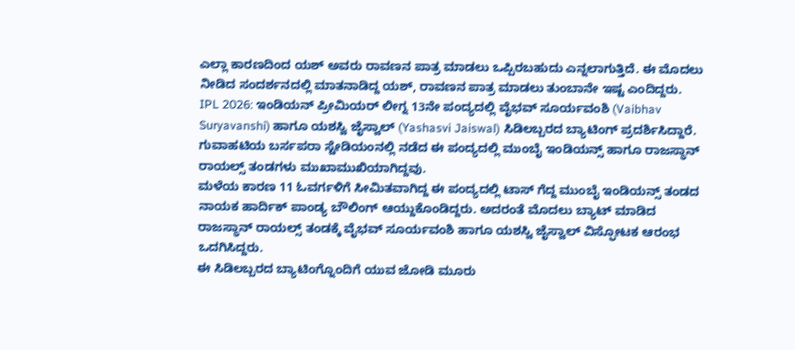ಎಲ್ಲಾ ಕಾರಣದಿಂದ ಯಶ್ ಅವರು ರಾವಣನ ಪಾತ್ರ ಮಾಡಲು ಒಪ್ಪಿರಬಹುದು ಎನ್ನಲಾಗುತ್ತಿದೆ. ಈ ಮೊದಲು ನೀಡಿದ ಸಂದರ್ಶನದಲ್ಲಿ ಮಾತನಾಡಿದ್ದ ಯಶ್, ರಾವಣನ ಪಾತ್ರ ಮಾಡಲು ತುಂಬಾನೇ ಇಷ್ಟ ಎಂದಿದ್ದರು.
IPL 2026: ಇಂಡಿಯನ್ ಪ್ರೀಮಿಯರ್ ಲೀಗ್ನ 13ನೇ ಪಂದ್ಯದಲ್ಲಿ ವೈಭವ್ ಸೂರ್ಯವಂಶಿ (Vaibhav Suryavanshi) ಹಾಗೂ ಯಶಸ್ವಿ ಜೈಸ್ವಾಲ್ (Yashasvi Jaiswal) ಸಿಡಿಲಬ್ಬರದ ಬ್ಯಾಟಿಂಗ್ ಪ್ರದರ್ಶಿಸಿದ್ದಾರೆ. ಗುವಾಹಟಿಯ ಬರ್ಸಪರಾ ಸ್ಟೇಡಿಯಂನಲ್ಲಿ ನಡೆದ ಈ ಪಂದ್ಯದಲ್ಲಿ ಮುಂಬೈ ಇಂಡಿಯನ್ಸ್ ಹಾಗೂ ರಾಜಸ್ಥಾನ್ ರಾಯಲ್ಸ್ ತಂಡಗಳು ಮುಖಾಮುಖಿಯಾಗಿದ್ದವು.
ಮಳೆಯ ಕಾರಣ 11 ಓವರ್ಗಳಿಗೆ ಸೀಮಿತವಾಗಿದ್ದ ಈ ಪಂದ್ಯದಲ್ಲಿ ಟಾಸ್ ಗೆದ್ದ ಮುಂಬೈ ಇಂಡಿಯನ್ಸ್ ತಂಡದ ನಾಯಕ ಹಾರ್ದಿಕ್ ಪಾಂಡ್ಯ ಬೌಲಿಂಗ್ ಆಯ್ದುಕೊಂಡಿದ್ದರು. ಅದರಂತೆ ಮೊದಲು ಬ್ಯಾಟ್ ಮಾಡಿದ ರಾಜಸ್ಥಾನ್ ರಾಯಲ್ಸ್ ತಂಡಕ್ಕೆ ವೈಭವ್ ಸೂರ್ಯವಂಶಿ ಹಾಗೂ ಯಶಸ್ವಿ ಜೈಸ್ವಾಲ್ ವಿಸ್ಫೋಟಕ ಆರಂಭ ಒದಗಿಸಿದ್ದರು.
ಈ ಸಿಡಿಲಬ್ಬರದ ಬ್ಯಾಟಿಂಗ್ನೊಂದಿಗೆ ಯುವ ಜೋಡಿ ಮೂರು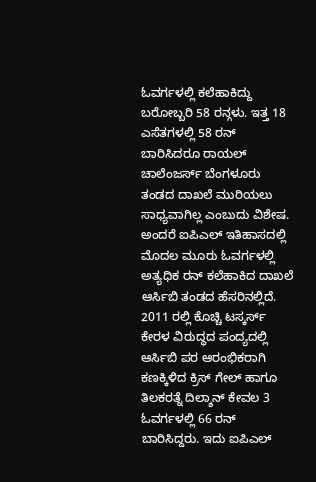ಓವರ್ಗಳಲ್ಲಿ ಕಲೆಹಾಕಿದ್ದು ಬರೋಬ್ಬರಿ 58 ರನ್ಗಳು. ಇತ್ತ 18 ಎಸೆತಗಳಲ್ಲಿ 58 ರನ್ ಬಾರಿಸಿದರೂ ರಾಯಲ್ ಚಾಲೆಂಜರ್ಸ್ ಬೆಂಗಳೂರು ತಂಡದ ದಾಖಲೆ ಮುರಿಯಲು ಸಾಧ್ಯವಾಗಿಲ್ಲ ಎಂಬುದು ವಿಶೇಷ.
ಅಂದರೆ ಐಪಿಎಲ್ ಇತಿಹಾಸದಲ್ಲಿ ಮೊದಲ ಮೂರು ಓವರ್ಗಳಲ್ಲಿ ಅತ್ಯಧಿಕ ರನ್ ಕಲೆಹಾಕಿದ ದಾಖಲೆ ಆರ್ಸಿಬಿ ತಂಡದ ಹೆಸರಿನಲ್ಲಿದೆ. 2011 ರಲ್ಲಿ ಕೊಚ್ಚಿ ಟಸ್ಕರ್ಸ್ ಕೇರಳ ವಿರುದ್ಧದ ಪಂದ್ಯದಲ್ಲಿ ಆರ್ಸಿಬಿ ಪರ ಆರಂಭಿಕರಾಗಿ ಕಣಕ್ಕಿಳಿದ ಕ್ರಿಸ್ ಗೇಲ್ ಹಾಗೂ ತಿಲಕರತ್ನೆ ದಿಲ್ಶಾನ್ ಕೇವಲ 3 ಓವರ್ಗಳಲ್ಲಿ 66 ರನ್ ಬಾರಿಸಿದ್ದರು. ಇದು ಐಪಿಎಲ್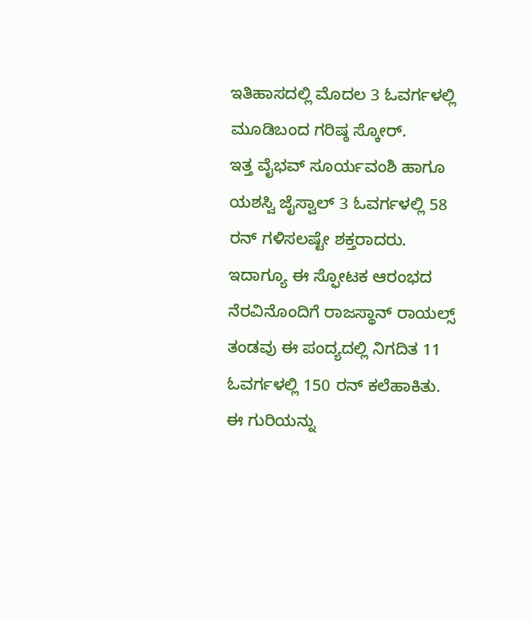ಇತಿಹಾಸದಲ್ಲಿ ಮೊದಲ 3 ಓವರ್ಗಳಲ್ಲಿ ಮೂಡಿಬಂದ ಗರಿಷ್ಠ ಸ್ಕೋರ್.
ಇತ್ತ ವೈಭವ್ ಸೂರ್ಯವಂಶಿ ಹಾಗೂ ಯಶಸ್ವಿ ಜೈಸ್ವಾಲ್ 3 ಓವರ್ಗಳಲ್ಲಿ 58 ರನ್ ಗಳಿಸಲಷ್ಟೇ ಶಕ್ತರಾದರು. ಇದಾಗ್ಯೂ ಈ ಸ್ಫೋಟಕ ಆರಂಭದ ನೆರವಿನೊಂದಿಗೆ ರಾಜಸ್ಥಾನ್ ರಾಯಲ್ಸ್ ತಂಡವು ಈ ಪಂದ್ಯದಲ್ಲಿ ನಿಗದಿತ 11 ಓವರ್ಗಳಲ್ಲಿ 150 ರನ್ ಕಲೆಹಾಕಿತು. ಈ ಗುರಿಯನ್ನು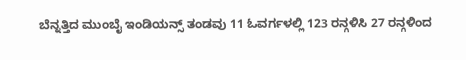ಬೆನ್ನತ್ತಿದ ಮುಂಬೈ ಇಂಡಿಯನ್ಸ್ ತಂಡವು 11 ಓವರ್ಗಳಲ್ಲಿ 123 ರನ್ಗಳಿಸಿ 27 ರನ್ಗಳಿಂದ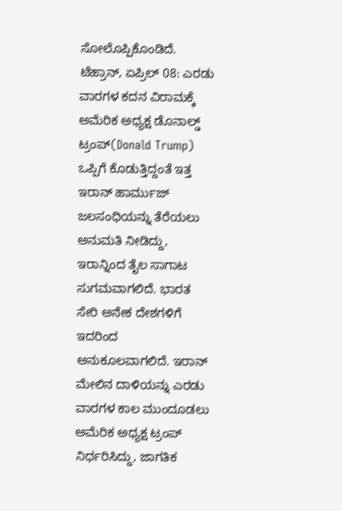ಸೋಲೊಪ್ಪಿಕೊಂಡಿದೆ.
ಟೆಹ್ರಾನ್, ಏಪ್ರಿಲ್ 08: ಎರಡು ವಾರಗಳ ಕದನ ವಿರಾಮಕ್ಕೆ ಅಮೆರಿಕ ಅಧ್ಯಕ್ಷ ಡೊನಾಲ್ಡ್ ಟ್ರಂಪ್(Donald Trump) ಒಪ್ಪಿಗೆ ಕೊಡುತ್ತಿದ್ದಂತೆ ಇತ್ತ ಇರಾನ್ ಹಾರ್ಮುಜ್ ಜಲಸಂಧಿಯನ್ನು ತೆರೆಯಲು ಅನುಮತಿ ನೀಡಿದ್ದು, ಇರಾನ್ನಿಂದ ತೈಲ ಸಾಗಾಟ ಸುಗಮವಾಗಲಿದೆ. ಭಾರತ ಸೇರಿ ಅನೇಕ ದೇಶಗಳಿಗೆ ಇದರಿಂದ ಅನುಕೂಲವಾಗಲಿದೆ. ಇರಾನ್ ಮೇಲಿನ ದಾಳಿಯನ್ನು ಎರಡು ವಾರಗಳ ಕಾಲ ಮುಂದೂಡಲು ಅಮೆರಿಕ ಅಧ್ಯಕ್ಷ ಟ್ರಂಪ್ ನಿರ್ಧರಿಸಿದ್ದು, ಜಾಗತಿಕ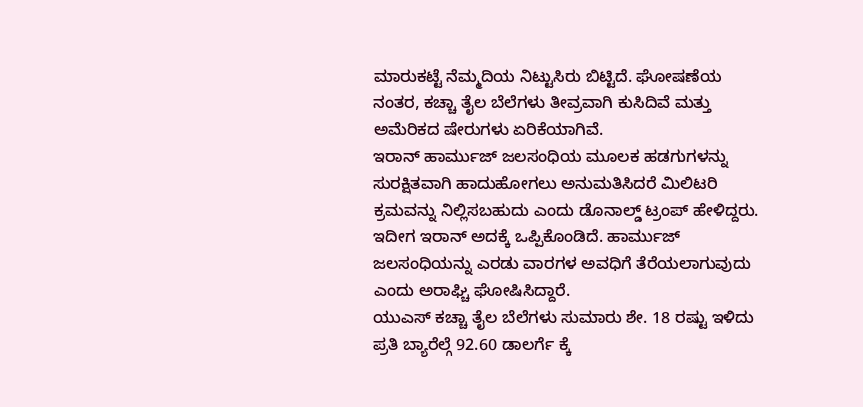ಮಾರುಕಟ್ಟೆ ನೆಮ್ಮದಿಯ ನಿಟ್ಟುಸಿರು ಬಿಟ್ಟಿದೆ. ಘೋಷಣೆಯ ನಂತರ, ಕಚ್ಚಾ ತೈಲ ಬೆಲೆಗಳು ತೀವ್ರವಾಗಿ ಕುಸಿದಿವೆ ಮತ್ತು ಅಮೆರಿಕದ ಷೇರುಗಳು ಏರಿಕೆಯಾಗಿವೆ.
ಇರಾನ್ ಹಾರ್ಮುಜ್ ಜಲಸಂಧಿಯ ಮೂಲಕ ಹಡಗುಗಳನ್ನು ಸುರಕ್ಷಿತವಾಗಿ ಹಾದುಹೋಗಲು ಅನುಮತಿಸಿದರೆ ಮಿಲಿಟರಿ ಕ್ರಮವನ್ನು ನಿಲ್ಲಿಸಬಹುದು ಎಂದು ಡೊನಾಲ್ಡ್ ಟ್ರಂಪ್ ಹೇಳಿದ್ದರು. ಇದೀಗ ಇರಾನ್ ಅದಕ್ಕೆ ಒಪ್ಪಿಕೊಂಡಿದೆ. ಹಾರ್ಮುಜ್ ಜಲಸಂಧಿಯನ್ನು ಎರಡು ವಾರಗಳ ಅವಧಿಗೆ ತೆರೆಯಲಾಗುವುದು ಎಂದು ಅರಾಘ್ಚಿ ಘೋಷಿಸಿದ್ದಾರೆ.
ಯುಎಸ್ ಕಚ್ಚಾ ತೈಲ ಬೆಲೆಗಳು ಸುಮಾರು ಶೇ. 18 ರಷ್ಟು ಇಳಿದು ಪ್ರತಿ ಬ್ಯಾರೆಲ್ಗೆ 92.60 ಡಾಲರ್ಗೆ ಕ್ಕೆ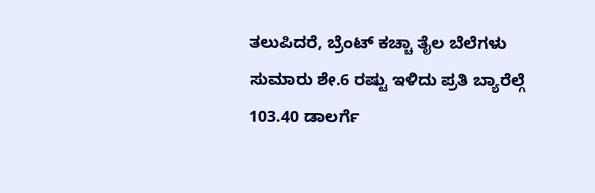ತಲುಪಿದರೆ, ಬ್ರೆಂಟ್ ಕಚ್ಚಾ ತೈಲ ಬೆಲೆಗಳು ಸುಮಾರು ಶೇ.6 ರಷ್ಟು ಇಳಿದು ಪ್ರತಿ ಬ್ಯಾರೆಲ್ಗೆ 103.40 ಡಾಲರ್ಗೆ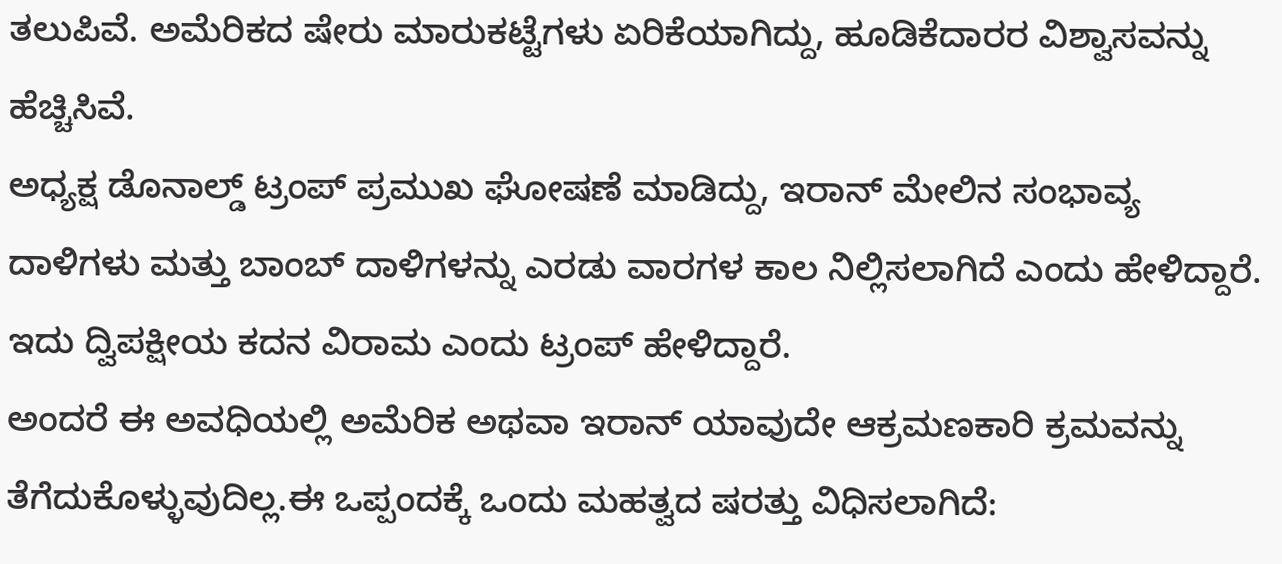ತಲುಪಿವೆ. ಅಮೆರಿಕದ ಷೇರು ಮಾರುಕಟ್ಟೆಗಳು ಏರಿಕೆಯಾಗಿದ್ದು, ಹೂಡಿಕೆದಾರರ ವಿಶ್ವಾಸವನ್ನು ಹೆಚ್ಚಿಸಿವೆ.
ಅಧ್ಯಕ್ಷ ಡೊನಾಲ್ಡ್ ಟ್ರಂಪ್ ಪ್ರಮುಖ ಘೋಷಣೆ ಮಾಡಿದ್ದು, ಇರಾನ್ ಮೇಲಿನ ಸಂಭಾವ್ಯ ದಾಳಿಗಳು ಮತ್ತು ಬಾಂಬ್ ದಾಳಿಗಳನ್ನು ಎರಡು ವಾರಗಳ ಕಾಲ ನಿಲ್ಲಿಸಲಾಗಿದೆ ಎಂದು ಹೇಳಿದ್ದಾರೆ. ಇದು ದ್ವಿಪಕ್ಷೀಯ ಕದನ ವಿರಾಮ ಎಂದು ಟ್ರಂಪ್ ಹೇಳಿದ್ದಾರೆ.
ಅಂದರೆ ಈ ಅವಧಿಯಲ್ಲಿ ಅಮೆರಿಕ ಅಥವಾ ಇರಾನ್ ಯಾವುದೇ ಆಕ್ರಮಣಕಾರಿ ಕ್ರಮವನ್ನು ತೆಗೆದುಕೊಳ್ಳುವುದಿಲ್ಲ.ಈ ಒಪ್ಪಂದಕ್ಕೆ ಒಂದು ಮಹತ್ವದ ಷರತ್ತು ವಿಧಿಸಲಾಗಿದೆ: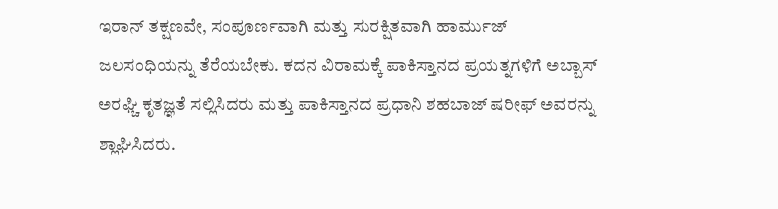ಇರಾನ್ ತಕ್ಷಣವೇ, ಸಂಪೂರ್ಣವಾಗಿ ಮತ್ತು ಸುರಕ್ಷಿತವಾಗಿ ಹಾರ್ಮುಜ್ ಜಲಸಂಧಿಯನ್ನು ತೆರೆಯಬೇಕು. ಕದನ ವಿರಾಮಕ್ಕೆ ಪಾಕಿಸ್ತಾನದ ಪ್ರಯತ್ನಗಳಿಗೆ ಅಬ್ಬಾಸ್ ಅರಘ್ಚಿ ಕೃತಜ್ಞತೆ ಸಲ್ಲಿಸಿದರು ಮತ್ತು ಪಾಕಿಸ್ತಾನದ ಪ್ರಧಾನಿ ಶಹಬಾಜ್ ಷರೀಫ್ ಅವರನ್ನು ಶ್ಲಾಘಿಸಿದರು.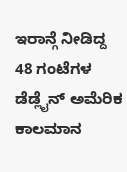ಇರಾನ್ಗೆ ನೀಡಿದ್ದ 48 ಗಂಟೆಗಳ ಡೆಡ್ಲೈನ್ ಅಮೆರಿಕ ಕಾಲಮಾನ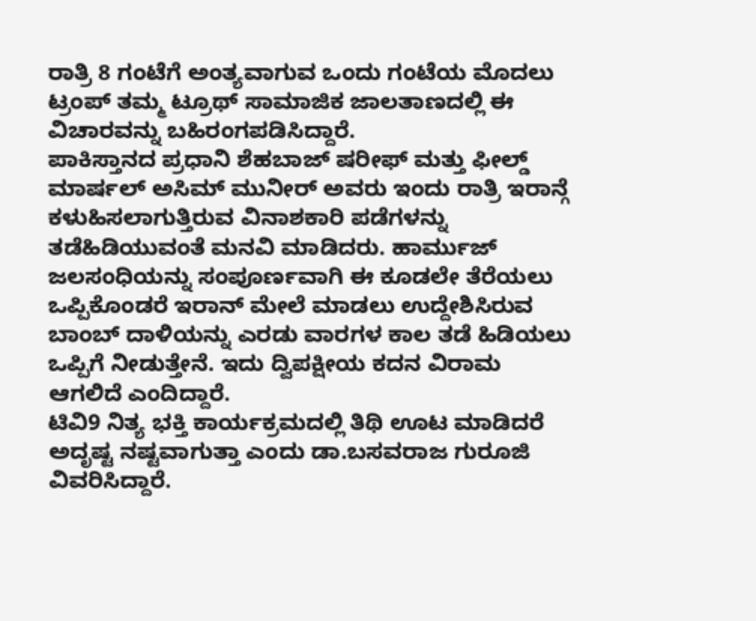ರಾತ್ರಿ 8 ಗಂಟೆಗೆ ಅಂತ್ಯವಾಗುವ ಒಂದು ಗಂಟೆಯ ಮೊದಲು ಟ್ರಂಪ್ ತಮ್ಮ ಟ್ರೂಥ್ ಸಾಮಾಜಿಕ ಜಾಲತಾಣದಲ್ಲಿ ಈ ವಿಚಾರವನ್ನು ಬಹಿರಂಗಪಡಿಸಿದ್ದಾರೆ.
ಪಾಕಿಸ್ತಾನದ ಪ್ರಧಾನಿ ಶೆಹಬಾಜ್ ಷರೀಫ್ ಮತ್ತು ಫೀಲ್ಡ್ ಮಾರ್ಷಲ್ ಅಸಿಮ್ ಮುನೀರ್ ಅವರು ಇಂದು ರಾತ್ರಿ ಇರಾನ್ಗೆ ಕಳುಹಿಸಲಾಗುತ್ತಿರುವ ವಿನಾಶಕಾರಿ ಪಡೆಗಳನ್ನು ತಡೆಹಿಡಿಯುವಂತೆ ಮನವಿ ಮಾಡಿದರು. ಹಾರ್ಮುಜ್ ಜಲಸಂಧಿಯನ್ನು ಸಂಪೂರ್ಣವಾಗಿ ಈ ಕೂಡಲೇ ತೆರೆಯಲು ಒಪ್ಪಿಕೊಂಡರೆ ಇರಾನ್ ಮೇಲೆ ಮಾಡಲು ಉದ್ದೇಶಿಸಿರುವ ಬಾಂಬ್ ದಾಳಿಯನ್ನು ಎರಡು ವಾರಗಳ ಕಾಲ ತಡೆ ಹಿಡಿಯಲು ಒಪ್ಪಿಗೆ ನೀಡುತ್ತೇನೆ. ಇದು ದ್ವಿಪಕ್ಷೀಯ ಕದನ ವಿರಾಮ ಆಗಲಿದೆ ಎಂದಿದ್ದಾರೆ.
ಟಿವಿ9 ನಿತ್ಯ ಭಕ್ತಿ ಕಾರ್ಯಕ್ರಮದಲ್ಲಿ ತಿಥಿ ಊಟ ಮಾಡಿದರೆ ಅದೃಷ್ಟ ನಷ್ಟವಾಗುತ್ತಾ ಎಂದು ಡಾ.ಬಸವರಾಜ ಗುರೂಜಿ ವಿವರಿಸಿದ್ದಾರೆ.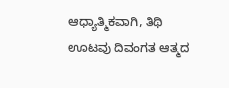ಆಧ್ಯಾತ್ಮಿಕವಾಗಿ, ತಿಥಿ ಊಟವು ದಿವಂಗತ ಆತ್ಮದ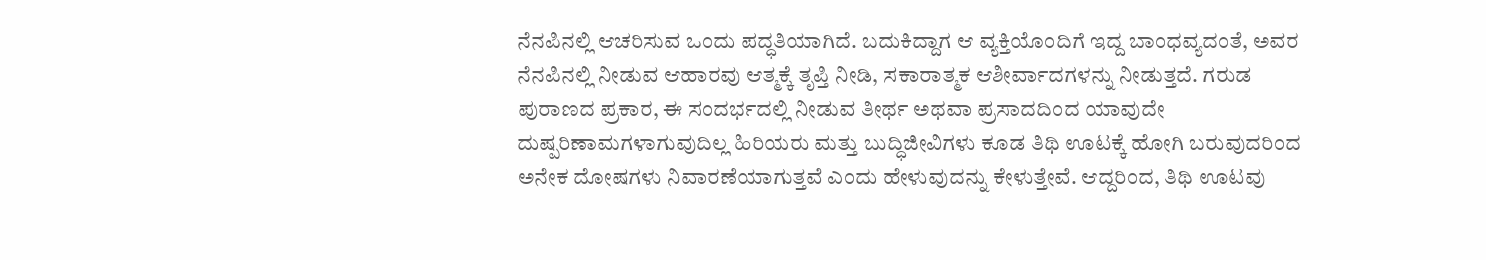ನೆನಪಿನಲ್ಲಿ ಆಚರಿಸುವ ಒಂದು ಪದ್ಧತಿಯಾಗಿದೆ. ಬದುಕಿದ್ದಾಗ ಆ ವ್ಯಕ್ತಿಯೊಂದಿಗೆ ಇದ್ದ ಬಾಂಧವ್ಯದಂತೆ, ಅವರ ನೆನಪಿನಲ್ಲಿ ನೀಡುವ ಆಹಾರವು ಆತ್ಮಕ್ಕೆ ತೃಪ್ತಿ ನೀಡಿ, ಸಕಾರಾತ್ಮಕ ಆಶೀರ್ವಾದಗಳನ್ನು ನೀಡುತ್ತದೆ. ಗರುಡ ಪುರಾಣದ ಪ್ರಕಾರ, ಈ ಸಂದರ್ಭದಲ್ಲಿ ನೀಡುವ ತೀರ್ಥ ಅಥವಾ ಪ್ರಸಾದದಿಂದ ಯಾವುದೇ ದುಷ್ಪರಿಣಾಮಗಳಾಗುವುದಿಲ್ಲ ಹಿರಿಯರು ಮತ್ತು ಬುದ್ಧಿಜೀವಿಗಳು ಕೂಡ ತಿಥಿ ಊಟಕ್ಕೆ ಹೋಗಿ ಬರುವುದರಿಂದ ಅನೇಕ ದೋಷಗಳು ನಿವಾರಣೆಯಾಗುತ್ತವೆ ಎಂದು ಹೇಳುವುದನ್ನು ಕೇಳುತ್ತೇವೆ. ಆದ್ದರಿಂದ, ತಿಥಿ ಊಟವು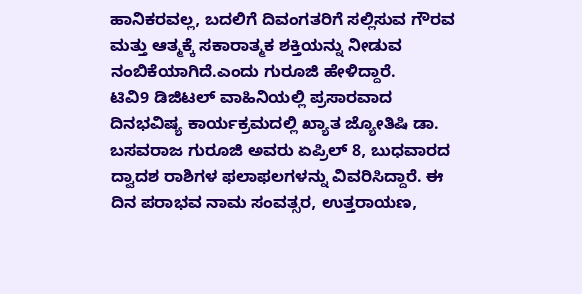ಹಾನಿಕರವಲ್ಲ, ಬದಲಿಗೆ ದಿವಂಗತರಿಗೆ ಸಲ್ಲಿಸುವ ಗೌರವ ಮತ್ತು ಆತ್ಮಕ್ಕೆ ಸಕಾರಾತ್ಮಕ ಶಕ್ತಿಯನ್ನು ನೀಡುವ ನಂಬಿಕೆಯಾಗಿದೆ.ಎಂದು ಗುರೂಜಿ ಹೇಳಿದ್ದಾರೆ.
ಟಿವಿ9 ಡಿಜಿಟಲ್ ವಾಹಿನಿಯಲ್ಲಿ ಪ್ರಸಾರವಾದ ದಿನಭವಿಷ್ಯ ಕಾರ್ಯಕ್ರಮದಲ್ಲಿ ಖ್ಯಾತ ಜ್ಯೋತಿಷಿ ಡಾ. ಬಸವರಾಜ ಗುರೂಜಿ ಅವರು ಏಪ್ರಿಲ್ 8, ಬುಧವಾರದ ದ್ವಾದಶ ರಾಶಿಗಳ ಫಲಾಫಲಗಳನ್ನು ವಿವರಿಸಿದ್ದಾರೆ. ಈ ದಿನ ಪರಾಭವ ನಾಮ ಸಂವತ್ಸರ, ಉತ್ತರಾಯಣ,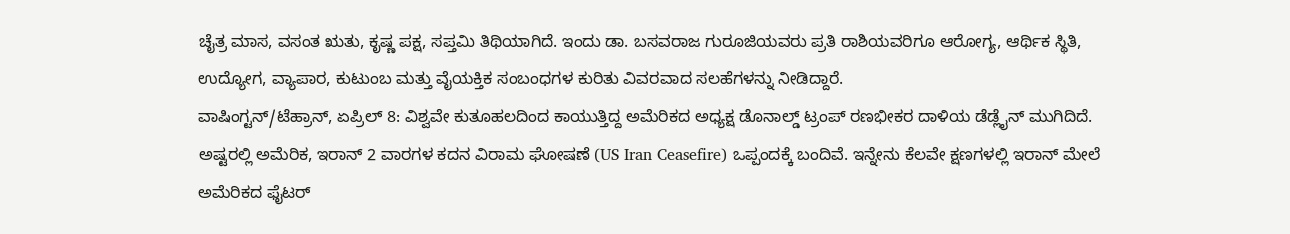ಚೈತ್ರ ಮಾಸ, ವಸಂತ ಋತು, ಕೃಷ್ಣ ಪಕ್ಷ, ಸಪ್ತಮಿ ತಿಥಿಯಾಗಿದೆ. ಇಂದು ಡಾ. ಬಸವರಾಜ ಗುರೂಜಿಯವರು ಪ್ರತಿ ರಾಶಿಯವರಿಗೂ ಆರೋಗ್ಯ, ಆರ್ಥಿಕ ಸ್ಥಿತಿ, ಉದ್ಯೋಗ, ವ್ಯಾಪಾರ, ಕುಟುಂಬ ಮತ್ತು ವೈಯಕ್ತಿಕ ಸಂಬಂಧಗಳ ಕುರಿತು ವಿವರವಾದ ಸಲಹೆಗಳನ್ನು ನೀಡಿದ್ದಾರೆ.
ವಾಷಿಂಗ್ಟನ್/ಟೆಹ್ರಾನ್, ಏಪ್ರಿಲ್ 8: ವಿಶ್ವವೇ ಕುತೂಹಲದಿಂದ ಕಾಯುತ್ತಿದ್ದ ಅಮೆರಿಕದ ಅಧ್ಯಕ್ಷ ಡೊನಾಲ್ಡ್ ಟ್ರಂಪ್ ರಣಭೀಕರ ದಾಳಿಯ ಡೆಡ್ಲೈನ್ ಮುಗಿದಿದೆ. ಅಷ್ಟರಲ್ಲಿ ಅಮೆರಿಕ, ಇರಾನ್ 2 ವಾರಗಳ ಕದನ ವಿರಾಮ ಘೋಷಣೆ (US Iran Ceasefire) ಒಪ್ಪಂದಕ್ಕೆ ಬಂದಿವೆ. ಇನ್ನೇನು ಕೆಲವೇ ಕ್ಷಣಗಳಲ್ಲಿ ಇರಾನ್ ಮೇಲೆ ಅಮೆರಿಕದ ಫೈಟರ್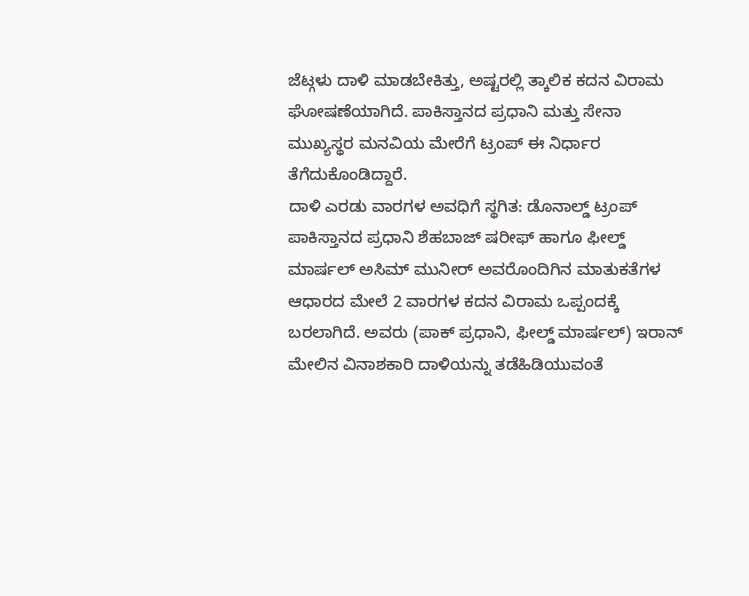ಜೆಟ್ಗಳು ದಾಳಿ ಮಾಡಬೇಕಿತ್ತು, ಅಷ್ಟರಲ್ಲಿ ತ್ಕಾಲಿಕ ಕದನ ವಿರಾಮ ಘೋಷಣೆಯಾಗಿದೆ. ಪಾಕಿಸ್ತಾನದ ಪ್ರಧಾನಿ ಮತ್ತು ಸೇನಾ ಮುಖ್ಯಸ್ಥರ ಮನವಿಯ ಮೇರೆಗೆ ಟ್ರಂಪ್ ಈ ನಿರ್ಧಾರ ತೆಗೆದುಕೊಂಡಿದ್ದಾರೆ.
ದಾಳಿ ಎರಡು ವಾರಗಳ ಅವಧಿಗೆ ಸ್ಥಗಿತ: ಡೊನಾಲ್ಡ್ ಟ್ರಂಪ್
ಪಾಕಿಸ್ತಾನದ ಪ್ರಧಾನಿ ಶೆಹಬಾಜ್ ಷರೀಫ್ ಹಾಗೂ ಫೀಲ್ಡ್ ಮಾರ್ಷಲ್ ಅಸಿಮ್ ಮುನೀರ್ ಅವರೊಂದಿಗಿನ ಮಾತುಕತೆಗಳ ಆಧಾರದ ಮೇಲೆ 2 ವಾರಗಳ ಕದನ ವಿರಾಮ ಒಪ್ಪಂದಕ್ಕೆ ಬರಲಾಗಿದೆ. ಅವರು (ಪಾಕ್ ಪ್ರಧಾನಿ, ಫೀಲ್ಡ್ ಮಾರ್ಷಲ್) ಇರಾನ್ ಮೇಲಿನ ವಿನಾಶಕಾರಿ ದಾಳಿಯನ್ನು ತಡೆಹಿಡಿಯುವಂತೆ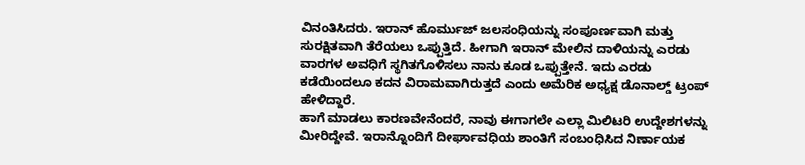ವಿನಂತಿಸಿದರು. ಇರಾನ್ ಹೊರ್ಮುಜ್ ಜಲಸಂಧಿಯನ್ನು ಸಂಪೂರ್ಣವಾಗಿ ಮತ್ತು ಸುರಕ್ಷಿತವಾಗಿ ತೆರೆಯಲು ಒಪ್ಪುತ್ತಿದೆ. ಹೀಗಾಗಿ ಇರಾನ್ ಮೇಲಿನ ದಾಳಿಯನ್ನು ಎರಡು ವಾರಗಳ ಅವಧಿಗೆ ಸ್ಥಗಿತಗೊಳಿಸಲು ನಾನು ಕೂಡ ಒಪ್ಪುತ್ತೇನೆ. ಇದು ಎರಡು ಕಡೆಯಿಂದಲೂ ಕದನ ವಿರಾಮವಾಗಿರುತ್ತದೆ ಎಂದು ಅಮೆರಿಕ ಅಧ್ಯಕ್ಷ ಡೊನಾಲ್ಡ್ ಟ್ರಂಪ್ ಹೇಳಿದ್ದಾರೆ.
ಹಾಗೆ ಮಾಡಲು ಕಾರಣವೇನೆಂದರೆ, ನಾವು ಈಗಾಗಲೇ ಎಲ್ಲಾ ಮಿಲಿಟರಿ ಉದ್ದೇಶಗಳನ್ನು ಮೀರಿದ್ದೇವೆ. ಇರಾನ್ನೊಂದಿಗೆ ದೀರ್ಘಾವಧಿಯ ಶಾಂತಿಗೆ ಸಂಬಂಧಿಸಿದ ನಿರ್ಣಾಯಕ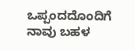ಒಪ್ಪಂದದೊಂದಿಗೆ ನಾವು ಬಹಳ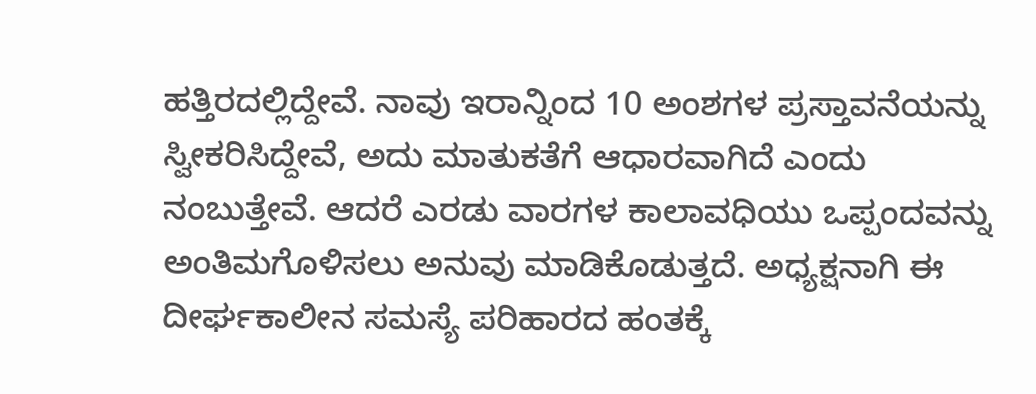ಹತ್ತಿರದಲ್ಲಿದ್ದೇವೆ. ನಾವು ಇರಾನ್ನಿಂದ 10 ಅಂಶಗಳ ಪ್ರಸ್ತಾವನೆಯನ್ನು ಸ್ವೀಕರಿಸಿದ್ದೇವೆ, ಅದು ಮಾತುಕತೆಗೆ ಆಧಾರವಾಗಿದೆ ಎಂದು ನಂಬುತ್ತೇವೆ. ಆದರೆ ಎರಡು ವಾರಗಳ ಕಾಲಾವಧಿಯು ಒಪ್ಪಂದವನ್ನು ಅಂತಿಮಗೊಳಿಸಲು ಅನುವು ಮಾಡಿಕೊಡುತ್ತದೆ. ಅಧ್ಯಕ್ಷನಾಗಿ ಈ ದೀರ್ಘಕಾಲೀನ ಸಮಸ್ಯೆ ಪರಿಹಾರದ ಹಂತಕ್ಕೆ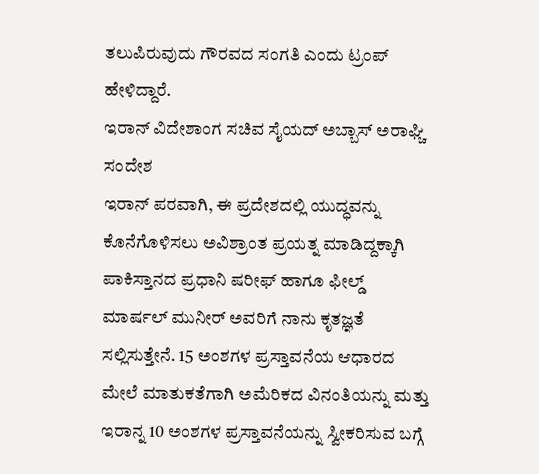ತಲುಪಿರುವುದು ಗೌರವದ ಸಂಗತಿ ಎಂದು ಟ್ರಂಪ್ ಹೇಳಿದ್ದಾರೆ.
ಇರಾನ್ ವಿದೇಶಾಂಗ ಸಚಿವ ಸೈಯದ್ ಅಬ್ಬಾಸ್ ಅರಾಘ್ಚಿ ಸಂದೇಶ
ಇರಾನ್ ಪರವಾಗಿ, ಈ ಪ್ರದೇಶದಲ್ಲಿ ಯುದ್ಧವನ್ನು ಕೊನೆಗೊಳಿಸಲು ಅವಿಶ್ರಾಂತ ಪ್ರಯತ್ನ ಮಾಡಿದ್ದಕ್ಕಾಗಿ ಪಾಕಿಸ್ತಾನದ ಪ್ರಧಾನಿ ಷರೀಫ್ ಹಾಗೂ ಫೀಲ್ಡ್ ಮಾರ್ಷಲ್ ಮುನೀರ್ ಅವರಿಗೆ ನಾನು ಕೃತಜ್ಞತೆ ಸಲ್ಲಿಸುತ್ತೇನೆ. 15 ಅಂಶಗಳ ಪ್ರಸ್ತಾವನೆಯ ಆಧಾರದ ಮೇಲೆ ಮಾತುಕತೆಗಾಗಿ ಅಮೆರಿಕದ ವಿನಂತಿಯನ್ನು ಮತ್ತು ಇರಾನ್ನ 10 ಅಂಶಗಳ ಪ್ರಸ್ತಾವನೆಯನ್ನು ಸ್ವೀಕರಿಸುವ ಬಗ್ಗೆ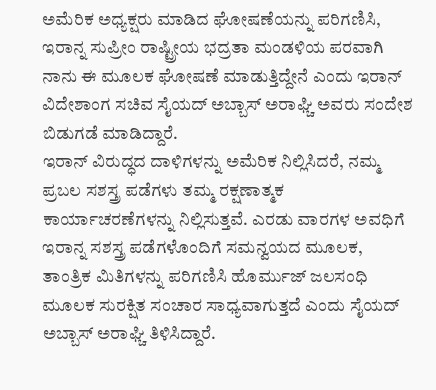ಅಮೆರಿಕ ಅಧ್ಯಕ್ಷರು ಮಾಡಿದ ಘೋಷಣೆಯನ್ನು ಪರಿಗಣಿಸಿ, ಇರಾನ್ನ ಸುಪ್ರೀಂ ರಾಷ್ಟ್ರೀಯ ಭದ್ರತಾ ಮಂಡಳಿಯ ಪರವಾಗಿ ನಾನು ಈ ಮೂಲಕ ಘೋಷಣೆ ಮಾಡುತ್ತಿದ್ದೇನೆ ಎಂದು ಇರಾನ್ ವಿದೇಶಾಂಗ ಸಚಿವ ಸೈಯದ್ ಅಬ್ಬಾಸ್ ಅರಾಘ್ಚಿ ಅವರು ಸಂದೇಶ ಬಿಡುಗಡೆ ಮಾಡಿದ್ದಾರೆ.
ಇರಾನ್ ವಿರುದ್ಧದ ದಾಳಿಗಳನ್ನು ಅಮೆರಿಕ ನಿಲ್ಲಿಸಿದರೆ, ನಮ್ಮ ಪ್ರಬಲ ಸಶಸ್ತ್ರ ಪಡೆಗಳು ತಮ್ಮ ರಕ್ಷಣಾತ್ಮಕ ಕಾರ್ಯಾಚರಣೆಗಳನ್ನು ನಿಲ್ಲಿಸುತ್ತವೆ. ಎರಡು ವಾರಗಳ ಅವಧಿಗೆ ಇರಾನ್ನ ಸಶಸ್ತ್ರ ಪಡೆಗಳೊಂದಿಗೆ ಸಮನ್ವಯದ ಮೂಲಕ, ತಾಂತ್ರಿಕ ಮಿತಿಗಳನ್ನು ಪರಿಗಣಿಸಿ ಹೊರ್ಮುಜ್ ಜಲಸಂಧಿ ಮೂಲಕ ಸುರಕ್ಷಿತ ಸಂಚಾರ ಸಾಧ್ಯವಾಗುತ್ತದೆ ಎಂದು ಸೈಯದ್ ಅಬ್ಬಾಸ್ ಅರಾಘ್ಚಿ ತಿಳಿಸಿದ್ದಾರೆ.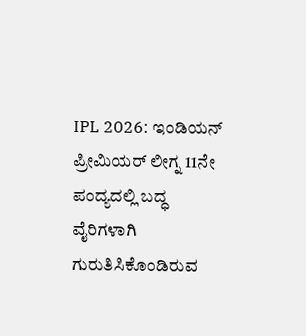IPL 2026: ಇಂಡಿಯನ್ ಪ್ರೀಮಿಯರ್ ಲೀಗ್ನ 11ನೇ ಪಂದ್ಯದಲ್ಲಿ ಬದ್ಧ ವೈರಿಗಳಾಗಿ ಗುರುತಿಸಿಕೊಂಡಿರುವ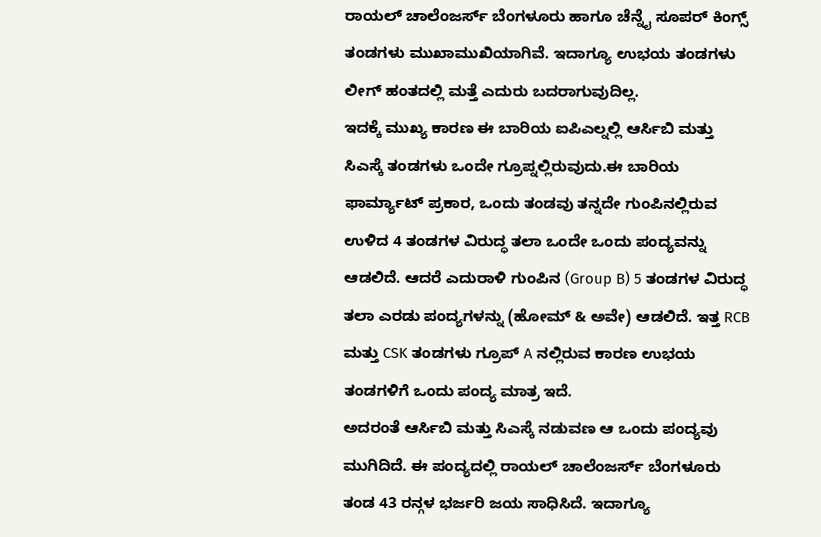ರಾಯಲ್ ಚಾಲೆಂಜರ್ಸ್ ಬೆಂಗಳೂರು ಹಾಗೂ ಚೆನ್ನೈ ಸೂಪರ್ ಕಿಂಗ್ಸ್ ತಂಡಗಳು ಮುಖಾಮುಖಿಯಾಗಿವೆ. ಇದಾಗ್ಯೂ ಉಭಯ ತಂಡಗಳು ಲೀಗ್ ಹಂತದಲ್ಲಿ ಮತ್ತೆ ಎದುರು ಬದರಾಗುವುದಿಲ್ಲ.
ಇದಕ್ಕೆ ಮುಖ್ಯ ಕಾರಣ ಈ ಬಾರಿಯ ಐಪಿಎಲ್ನಲ್ಲಿ ಆರ್ಸಿಬಿ ಮತ್ತು ಸಿಎಸ್ಕೆ ತಂಡಗಳು ಒಂದೇ ಗ್ರೂಪ್ನಲ್ಲಿರುವುದು.ಈ ಬಾರಿಯ ಫಾರ್ಮ್ಯಾಟ್ ಪ್ರಕಾರ, ಒಂದು ತಂಡವು ತನ್ನದೇ ಗುಂಪಿನಲ್ಲಿರುವ ಉಳಿದ 4 ತಂಡಗಳ ವಿರುದ್ಧ ತಲಾ ಒಂದೇ ಒಂದು ಪಂದ್ಯವನ್ನು ಆಡಲಿದೆ. ಆದರೆ ಎದುರಾಳಿ ಗುಂಪಿನ (Group B) 5 ತಂಡಗಳ ವಿರುದ್ಧ ತಲಾ ಎರಡು ಪಂದ್ಯಗಳನ್ನು (ಹೋಮ್ & ಅವೇ) ಆಡಲಿದೆ. ಇತ್ತ RCB ಮತ್ತು CSK ತಂಡಗಳು ಗ್ರೂಪ್ A ನಲ್ಲಿರುವ ಕಾರಣ ಉಭಯ ತಂಡಗಳಿಗೆ ಒಂದು ಪಂದ್ಯ ಮಾತ್ರ ಇದೆ.
ಅದರಂತೆ ಆರ್ಸಿಬಿ ಮತ್ತು ಸಿಎಸ್ಕೆ ನಡುವಣ ಆ ಒಂದು ಪಂದ್ಯವು ಮುಗಿದಿದೆ. ಈ ಪಂದ್ಯದಲ್ಲಿ ರಾಯಲ್ ಚಾಲೆಂಜರ್ಸ್ ಬೆಂಗಳೂರು ತಂಡ 43 ರನ್ಗಳ ಭರ್ಜರಿ ಜಯ ಸಾಧಿಸಿದೆ. ಇದಾಗ್ಯೂ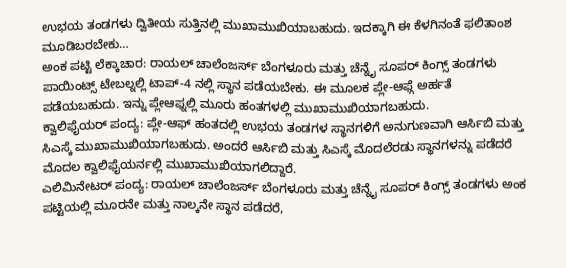ಉಭಯ ತಂಡಗಳು ದ್ವಿತೀಯ ಸುತ್ತಿನಲ್ಲಿ ಮುಖಾಮುಖಿಯಾಬಹುದು. ಇದಕ್ಕಾಗಿ ಈ ಕೆಳಗಿನಂತೆ ಫಲಿತಾಂಶ ಮೂಡಿಬರಬೇಕು…
ಅಂಕ ಪಟ್ಟಿ ಲೆಕ್ಕಾಚಾರ: ರಾಯಲ್ ಚಾಲೆಂಜರ್ಸ್ ಬೆಂಗಳೂರು ಮತ್ತು ಚೆನ್ನೈ ಸೂಪರ್ ಕಿಂಗ್ಸ್ ತಂಡಗಳು ಪಾಯಿಂಟ್ಸ್ ಟೇಬಲ್ನಲ್ಲಿ ಟಾಪ್-4 ನಲ್ಲಿ ಸ್ಥಾನ ಪಡೆಯಬೇಕು. ಈ ಮೂಲಕ ಪ್ಲೇ-ಆಫ್ಗೆ ಅರ್ಹತೆ ಪಡೆಯಬಹುದು. ಇನ್ನು ಪ್ಲೇಆಫ್ನಲ್ಲಿ ಮೂರು ಹಂತಗಳಲ್ಲಿ ಮುಖಾಮುಖಿಯಾಗಬಹುದು.
ಕ್ವಾಲಿಫೈಯರ್ ಪಂದ್ಯ: ಪ್ಲೇ-ಆಫ್ ಹಂತದಲ್ಲಿ ಉಭಯ ತಂಡಗಳ ಸ್ಥಾನಗಳಿಗೆ ಅನುಗುಣವಾಗಿ ಆರ್ಸಿಬಿ ಮತ್ತು ಸಿಎಸ್ಕೆ ಮುಖಾಮುಖಿಯಾಗಬಹುದು. ಅಂದರೆ ಆರ್ಸಿಬಿ ಮತ್ತು ಸಿಎಸ್ಕೆ ಮೊದಲೆರಡು ಸ್ಥಾನಗಳನ್ನು ಪಡೆದರೆ ಮೊದಲ ಕ್ವಾಲಿಫೈಯರ್ನಲ್ಲಿ ಮುಖಾಮುಖಿಯಾಗಲಿದ್ದಾರೆ.
ಎಲಿಮಿನೇಟರ್ ಪಂದ್ಯ: ರಾಯಲ್ ಚಾಲೆಂಜರ್ಸ್ ಬೆಂಗಳೂರು ಮತ್ತು ಚೆನ್ನೈ ಸೂಪರ್ ಕಿಂಗ್ಸ್ ತಂಡಗಳು ಅಂಕ ಪಟ್ಟಿಯಲ್ಲಿ ಮೂರನೇ ಮತ್ತು ನಾಲ್ಕನೇ ಸ್ಥಾನ ಪಡೆದರೆ,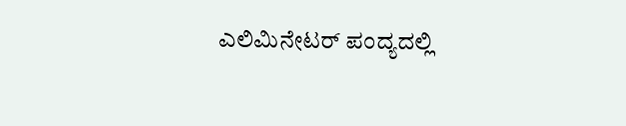ಎಲಿಮಿನೇಟರ್ ಪಂದ್ಯದಲ್ಲಿ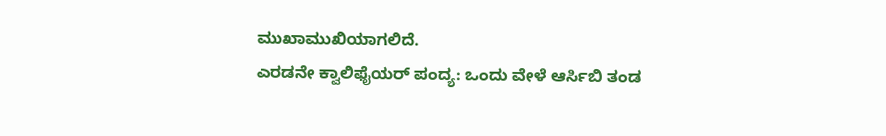ಮುಖಾಮುಖಿಯಾಗಲಿದೆ.
ಎರಡನೇ ಕ್ವಾಲಿಫೈಯರ್ ಪಂದ್ಯ: ಒಂದು ವೇಳೆ ಆರ್ಸಿಬಿ ತಂಡ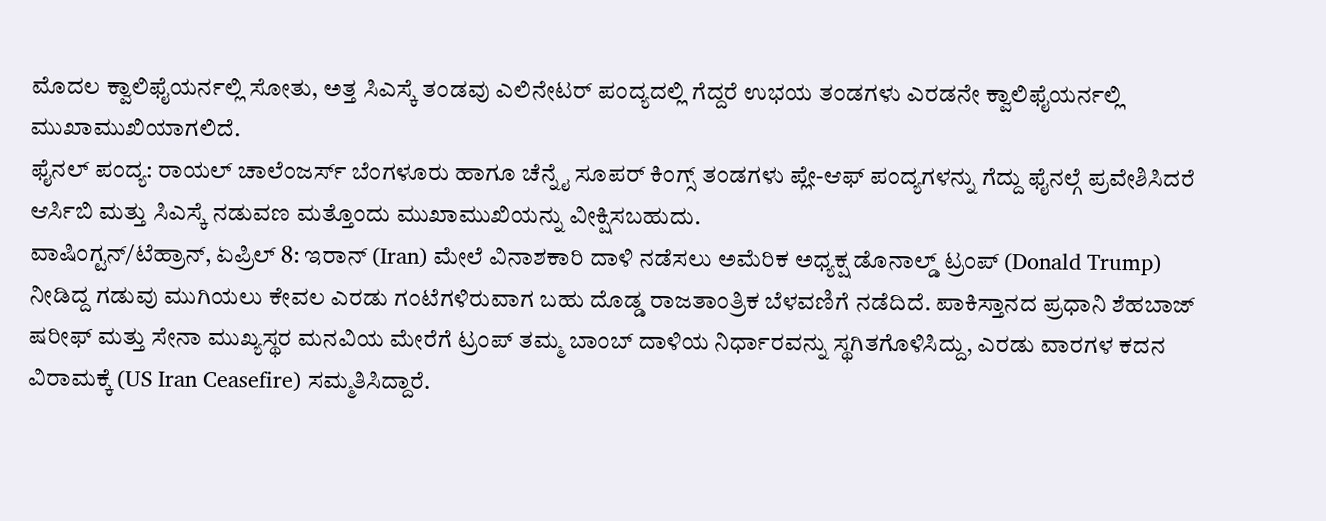ಮೊದಲ ಕ್ವಾಲಿಫೈಯರ್ನಲ್ಲಿ ಸೋತು, ಅತ್ತ ಸಿಎಸ್ಕೆ ತಂಡವು ಎಲಿನೇಟರ್ ಪಂದ್ಯದಲ್ಲಿ ಗೆದ್ದರೆ ಉಭಯ ತಂಡಗಳು ಎರಡನೇ ಕ್ವಾಲಿಫೈಯರ್ನಲ್ಲಿ ಮುಖಾಮುಖಿಯಾಗಲಿದೆ.
ಫೈನಲ್ ಪಂದ್ಯ: ರಾಯಲ್ ಚಾಲೆಂಜರ್ಸ್ ಬೆಂಗಳೂರು ಹಾಗೂ ಚೆನ್ನೈ ಸೂಪರ್ ಕಿಂಗ್ಸ್ ತಂಡಗಳು ಪ್ಲೇ-ಆಫ್ ಪಂದ್ಯಗಳನ್ನು ಗೆದ್ದು ಫೈನಲ್ಗೆ ಪ್ರವೇಶಿಸಿದರೆ ಆರ್ಸಿಬಿ ಮತ್ತು ಸಿಎಸ್ಕೆ ನಡುವಣ ಮತ್ತೊಂದು ಮುಖಾಮುಖಿಯನ್ನು ವೀಕ್ಷಿಸಬಹುದು.
ವಾಷಿಂಗ್ಟನ್/ಟೆಹ್ರಾನ್, ಏಪ್ರಿಲ್ 8: ಇರಾನ್ (Iran) ಮೇಲೆ ವಿನಾಶಕಾರಿ ದಾಳಿ ನಡೆಸಲು ಅಮೆರಿಕ ಅಧ್ಯಕ್ಷ ಡೊನಾಲ್ಡ್ ಟ್ರಂಪ್ (Donald Trump) ನೀಡಿದ್ದ ಗಡುವು ಮುಗಿಯಲು ಕೇವಲ ಎರಡು ಗಂಟೆಗಳಿರುವಾಗ ಬಹು ದೊಡ್ಡ ರಾಜತಾಂತ್ರಿಕ ಬೆಳವಣಿಗೆ ನಡೆದಿದೆ. ಪಾಕಿಸ್ತಾನದ ಪ್ರಧಾನಿ ಶೆಹಬಾಜ್ ಷರೀಫ್ ಮತ್ತು ಸೇನಾ ಮುಖ್ಯಸ್ಥರ ಮನವಿಯ ಮೇರೆಗೆ ಟ್ರಂಪ್ ತಮ್ಮ ಬಾಂಬ್ ದಾಳಿಯ ನಿರ್ಧಾರವನ್ನು ಸ್ಥಗಿತಗೊಳಿಸಿದ್ದು, ಎರಡು ವಾರಗಳ ಕದನ ವಿರಾಮಕ್ಕೆ (US Iran Ceasefire) ಸಮ್ಮತಿಸಿದ್ದಾರೆ.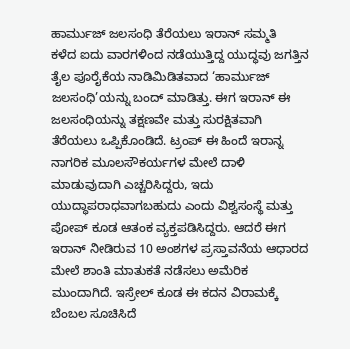ಹಾರ್ಮುಜ್ ಜಲಸಂಧಿ ತೆರೆಯಲು ಇರಾನ್ ಸಮ್ಮತಿ
ಕಳೆದ ಐದು ವಾರಗಳಿಂದ ನಡೆಯುತ್ತಿದ್ದ ಯುದ್ಧವು ಜಗತ್ತಿನ ತೈಲ ಪೂರೈಕೆಯ ನಾಡಿಮಿಡಿತವಾದ ‘ಹಾರ್ಮುಜ್ ಜಲಸಂಧಿ’ಯನ್ನು ಬಂದ್ ಮಾಡಿತ್ತು. ಈಗ ಇರಾನ್ ಈ ಜಲಸಂಧಿಯನ್ನು ತಕ್ಷಣವೇ ಮತ್ತು ಸುರಕ್ಷಿತವಾಗಿ ತೆರೆಯಲು ಒಪ್ಪಿಕೊಂಡಿದೆ. ಟ್ರಂಪ್ ಈ ಹಿಂದೆ ಇರಾನ್ನ ನಾಗರಿಕ ಮೂಲಸೌಕರ್ಯಗಳ ಮೇಲೆ ದಾಳಿ ಮಾಡುವುದಾಗಿ ಎಚ್ಚರಿಸಿದ್ದರು, ಇದು ಯುದ್ಧಾಪರಾಧವಾಗಬಹುದು ಎಂದು ವಿಶ್ವಸಂಸ್ಥೆ ಮತ್ತು ಪೋಪ್ ಕೂಡ ಆತಂಕ ವ್ಯಕ್ತಪಡಿಸಿದ್ದರು. ಆದರೆ ಈಗ ಇರಾನ್ ನೀಡಿರುವ 10 ಅಂಶಗಳ ಪ್ರಸ್ತಾವನೆಯ ಆಧಾರದ ಮೇಲೆ ಶಾಂತಿ ಮಾತುಕತೆ ನಡೆಸಲು ಅಮೆರಿಕ ಮುಂದಾಗಿದೆ. ಇಸ್ರೇಲ್ ಕೂಡ ಈ ಕದನ ವಿರಾಮಕ್ಕೆ ಬೆಂಬಲ ಸೂಚಿಸಿದೆ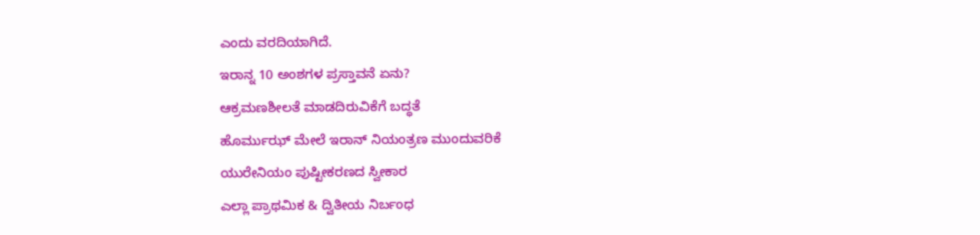ಎಂದು ವರದಿಯಾಗಿದೆ.
ಇರಾನ್ನ 10 ಅಂಶಗಳ ಪ್ರಸ್ತಾವನೆ ಏನು?
ಆಕ್ರಮಣಶೀಲತೆ ಮಾಡದಿರುವಿಕೆಗೆ ಬದ್ಧತೆ
ಹೊರ್ಮುಝ್ ಮೇಲೆ ಇರಾನ್ ನಿಯಂತ್ರಣ ಮುಂದುವರಿಕೆ
ಯುರೇನಿಯಂ ಪುಷ್ಟೀಕರಣದ ಸ್ವೀಕಾರ
ಎಲ್ಲಾ ಪ್ರಾಥಮಿಕ & ದ್ವಿತೀಯ ನಿರ್ಬಂಧ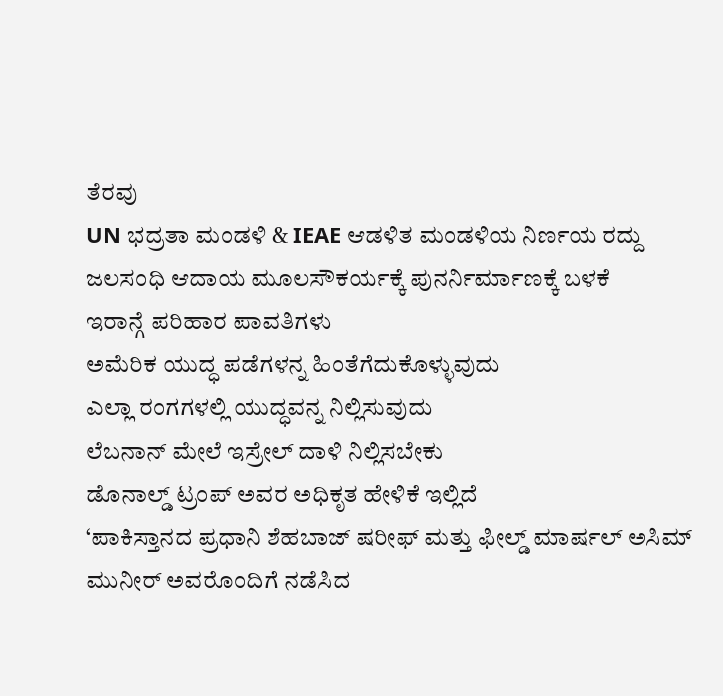ತೆರವು
UN ಭದ್ರತಾ ಮಂಡಳಿ & IEAE ಆಡಳಿತ ಮಂಡಳಿಯ ನಿರ್ಣಯ ರದ್ದು
ಜಲಸಂಧಿ ಆದಾಯ ಮೂಲಸೌಕರ್ಯಕ್ಕೆ ಪುನರ್ನಿರ್ಮಾಣಕ್ಕೆ ಬಳಕೆ
ಇರಾನ್ಗೆ ಪರಿಹಾರ ಪಾವತಿಗಳು
ಅಮೆರಿಕ ಯುದ್ಧ ಪಡೆಗಳನ್ನ ಹಿಂತೆಗೆದುಕೊಳ್ಳುವುದು
ಎಲ್ಲಾ ರಂಗಗಳಲ್ಲಿ ಯುದ್ಧವನ್ನ ನಿಲ್ಲಿಸುವುದು
ಲೆಬನಾನ್ ಮೇಲೆ ಇಸ್ರೇಲ್ ದಾಳಿ ನಿಲ್ಲಿಸಬೇಕು
ಡೊನಾಲ್ಡ್ ಟ್ರಂಪ್ ಅವರ ಅಧಿಕೃತ ಹೇಳಿಕೆ ಇಲ್ಲಿದೆ
‘ಪಾಕಿಸ್ತಾನದ ಪ್ರಧಾನಿ ಶೆಹಬಾಜ್ ಷರೀಫ್ ಮತ್ತು ಫೀಲ್ಡ್ ಮಾರ್ಷಲ್ ಅಸಿಮ್ ಮುನೀರ್ ಅವರೊಂದಿಗೆ ನಡೆಸಿದ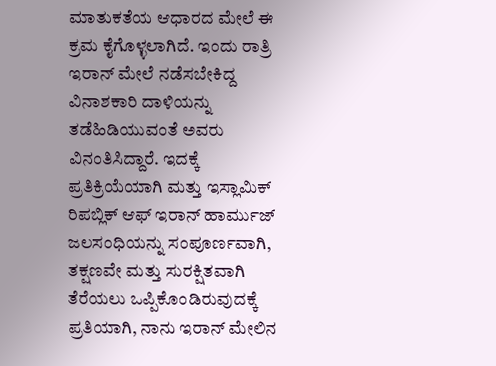ಮಾತುಕತೆಯ ಆಧಾರದ ಮೇಲೆ ಈ ಕ್ರಮ ಕೈಗೊಳ್ಳಲಾಗಿದೆ. ಇಂದು ರಾತ್ರಿ ಇರಾನ್ ಮೇಲೆ ನಡೆಸಬೇಕಿದ್ದ ವಿನಾಶಕಾರಿ ದಾಳಿಯನ್ನು ತಡೆಹಿಡಿಯುವಂತೆ ಅವರು ವಿನಂತಿಸಿದ್ದಾರೆ. ಇದಕ್ಕೆ ಪ್ರತಿಕ್ರಿಯೆಯಾಗಿ ಮತ್ತು ಇಸ್ಲಾಮಿಕ್ ರಿಪಬ್ಲಿಕ್ ಆಫ್ ಇರಾನ್ ಹಾರ್ಮುಜ್ ಜಲಸಂಧಿಯನ್ನು ಸಂಪೂರ್ಣವಾಗಿ, ತಕ್ಷಣವೇ ಮತ್ತು ಸುರಕ್ಷಿತವಾಗಿ ತೆರೆಯಲು ಒಪ್ಪಿಕೊಂಡಿರುವುದಕ್ಕೆ ಪ್ರತಿಯಾಗಿ, ನಾನು ಇರಾನ್ ಮೇಲಿನ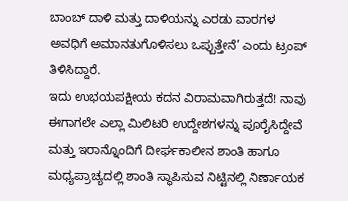ಬಾಂಬ್ ದಾಳಿ ಮತ್ತು ದಾಳಿಯನ್ನು ಎರಡು ವಾರಗಳ ಅವಧಿಗೆ ಅಮಾನತುಗೊಳಿಸಲು ಒಪ್ಪುತ್ತೇನೆ’ ಎಂದು ಟ್ರಂಪ್ ತಿಳಿಸಿದ್ದಾರೆ.
ಇದು ಉಭಯಪಕ್ಷೀಯ ಕದನ ವಿರಾಮವಾಗಿರುತ್ತದೆ! ನಾವು ಈಗಾಗಲೇ ಎಲ್ಲಾ ಮಿಲಿಟರಿ ಉದ್ದೇಶಗಳನ್ನು ಪೂರೈಸಿದ್ದೇವೆ ಮತ್ತು ಇರಾನ್ನೊಂದಿಗೆ ದೀರ್ಘಕಾಲೀನ ಶಾಂತಿ ಹಾಗೂ ಮಧ್ಯಪ್ರಾಚ್ಯದಲ್ಲಿ ಶಾಂತಿ ಸ್ಥಾಪಿಸುವ ನಿಟ್ಟಿನಲ್ಲಿ ನಿರ್ಣಾಯಕ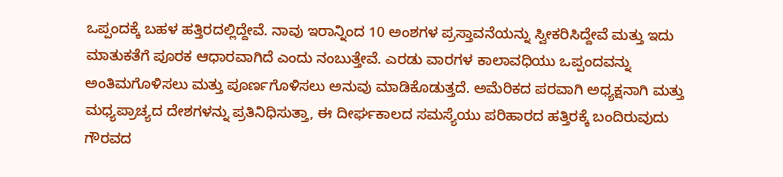ಒಪ್ಪಂದಕ್ಕೆ ಬಹಳ ಹತ್ತಿರದಲ್ಲಿದ್ದೇವೆ. ನಾವು ಇರಾನ್ನಿಂದ 10 ಅಂಶಗಳ ಪ್ರಸ್ತಾವನೆಯನ್ನು ಸ್ವೀಕರಿಸಿದ್ದೇವೆ ಮತ್ತು ಇದು ಮಾತುಕತೆಗೆ ಪೂರಕ ಆಧಾರವಾಗಿದೆ ಎಂದು ನಂಬುತ್ತೇವೆ. ಎರಡು ವಾರಗಳ ಕಾಲಾವಧಿಯು ಒಪ್ಪಂದವನ್ನು ಅಂತಿಮಗೊಳಿಸಲು ಮತ್ತು ಪೂರ್ಣಗೊಳಿಸಲು ಅನುವು ಮಾಡಿಕೊಡುತ್ತದೆ. ಅಮೆರಿಕದ ಪರವಾಗಿ ಅಧ್ಯಕ್ಷನಾಗಿ ಮತ್ತು ಮಧ್ಯಪ್ರಾಚ್ಯದ ದೇಶಗಳನ್ನು ಪ್ರತಿನಿಧಿಸುತ್ತಾ, ಈ ದೀರ್ಘಕಾಲದ ಸಮಸ್ಯೆಯು ಪರಿಹಾರದ ಹತ್ತಿರಕ್ಕೆ ಬಂದಿರುವುದು ಗೌರವದ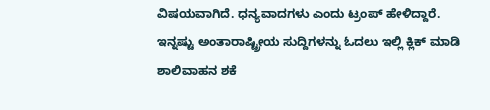ವಿಷಯವಾಗಿದೆ. ಧನ್ಯವಾದಗಳು ಎಂದು ಟ್ರಂಪ್ ಹೇಳಿದ್ದಾರೆ.
ಇನ್ನಷ್ಟು ಅಂತಾರಾಷ್ಟ್ರೀಯ ಸುದ್ದಿಗಳನ್ನು ಓದಲು ಇಲ್ಲಿ ಕ್ಲಿಕ್ ಮಾಡಿ
ಶಾಲಿವಾಹನ ಶಕೆ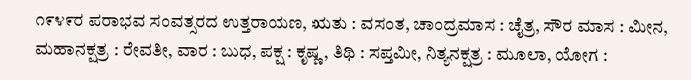೧೯೪೯ರ ಪರಾಭವ ಸಂವತ್ಸರದ ಉತ್ತರಾಯಣ, ಋತು : ವಸಂತ, ಚಾಂದ್ರಮಾಸ : ಚೈತ್ರ, ಸೌರ ಮಾಸ : ಮೀನ, ಮಹಾನಕ್ಷತ್ರ : ರೇವತೀ, ವಾರ : ಬುಧ, ಪಕ್ಷ : ಕೃಷ್ಣ, ತಿಥಿ : ಸಪ್ತಮೀ, ನಿತ್ಯನಕ್ಷತ್ರ : ಮೂಲಾ, ಯೋಗ :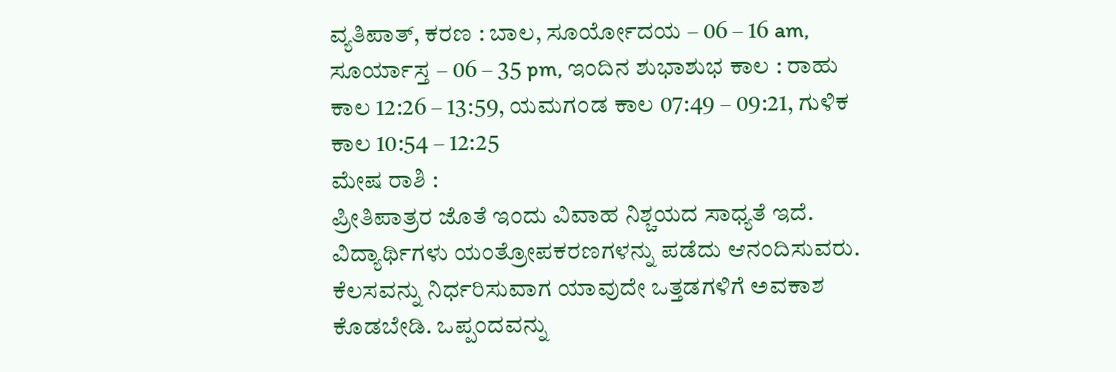ವ್ಯತಿಪಾತ್, ಕರಣ : ಬಾಲ, ಸೂರ್ಯೋದಯ – 06 – 16 am, ಸೂರ್ಯಾಸ್ತ – 06 – 35 pm, ಇಂದಿನ ಶುಭಾಶುಭ ಕಾಲ : ರಾಹು ಕಾಲ 12:26 – 13:59, ಯಮಗಂಡ ಕಾಲ 07:49 – 09:21, ಗುಳಿಕ ಕಾಲ 10:54 – 12:25
ಮೇಷ ರಾಶಿ :
ಪ್ರೀತಿಪಾತ್ರರ ಜೊತೆ ಇಂದು ವಿವಾಹ ನಿಶ್ಚಯದ ಸಾಧ್ಯತೆ ಇದೆ. ವಿದ್ಯಾರ್ಥಿಗಳು ಯಂತ್ರೋಪಕರಣಗಳನ್ನು ಪಡೆದು ಆನಂದಿಸುವರು. ಕೆಲಸವನ್ನು ನಿರ್ಧರಿಸುವಾಗ ಯಾವುದೇ ಒತ್ತಡಗಳಿಗೆ ಅವಕಾಶ ಕೊಡಬೇಡಿ. ಒಪ್ಪಂದವನ್ನು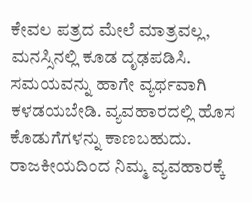ಕೇವಲ ಪತ್ರದ ಮೇಲೆ ಮಾತ್ರವಲ್ಲ, ಮನಸ್ಸಿನಲ್ಲಿ ಕೂಡ ದೃಢಪಡಿಸಿ. ಸಮಯವನ್ನು ಹಾಗೇ ವ್ಯರ್ಥವಾಗಿ ಕಳಡಯಬೇಡಿ. ವ್ಯವಹಾರದಲ್ಲಿ ಹೊಸ ಕೊಡುಗೆಗಳನ್ನು ಕಾಣಬಹುದು. ರಾಜಕೀಯದಿಂದ ನಿಮ್ಮ ವ್ಯವಹಾರಕ್ಕೆ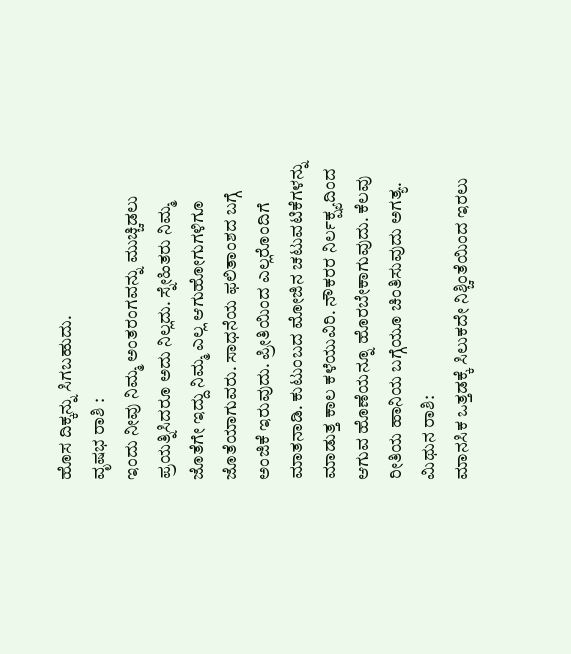ಹೊಸ ದಿಕ್ಕನ್ನು ಸಿಗಬಹುದು.
ವೃಷಭ ರಾಶಿ :
ಇಂದು ನೀವು ನಿಮ್ಮ ಅಂತರಂಗವನ್ನು ಮುಚ್ಚಿಡಲು ಪ್ರಯತ್ನಿಸಿದರೂ ಅದು ನಿಲ್ಲದು. ಸ್ನೇಹಿತರು ನಿಮ್ಮ ಜೊತೆಗೇ ಇದ್ದು ನಿಮ್ಮ ಎಲ್ಲ ಆಗುಹೋಗುಗಳಿಗೂ ಜೊತೆಯಾಗುವರು. ಸಾಧನೆಯ ಫಲಿತಾಂಶದ ಬಗ್ಗೆ ಅಂಜಿಕೆ ಇರುವುದು. ಪ್ರೀತಿಯಿಂದ ಎಲ್ಲರೊಂದಿಗೆ ಮಾತನಾಡಿ. ಕುಟುಂಬದ ಮೋಜಿನ ಚಟುವಟಿಕೆಗಳನ್ನು ಮಾಡುತ್ತ ಕಾಲ ಕಳೆಯುವಿರಿ. ನೌಕರರ ನಿರ್ಲಕ್ಷ್ಯದಿಂದ ಆಗುವ ಹೊಣೆಯನ್ನೂ ಹೊರಬೇಕಾಗುವುದು. ಕೆಲವು ರೀತಿಯ ಹಾನಿಯ ಬಗ್ಗೆಯೂ ಚಿಂತಿಸುವುದು ಅಗತ್ಯ.
ಮಿಥುನ ರಾಶಿ:
ಮಾನಸಿಕ ಒತ್ತಡಕ್ಕೆ ಸಿಲುಕದೇ ನಿಶ್ಚಿಂತೆಯಿಂದ ಇರಲು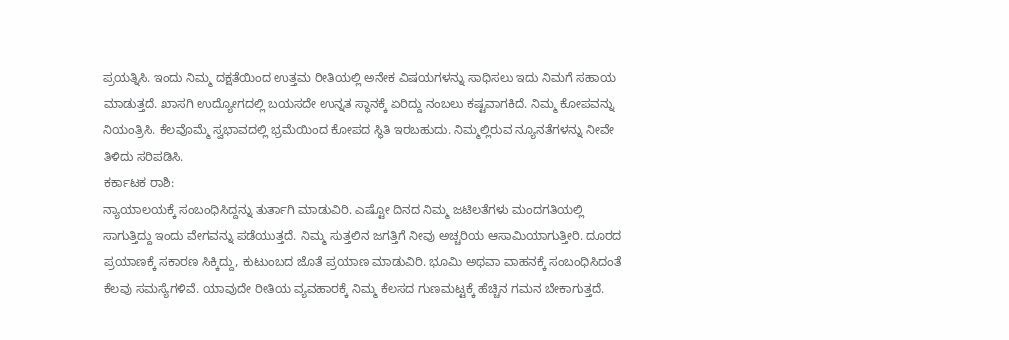ಪ್ರಯತ್ನಿಸಿ. ಇಂದು ನಿಮ್ಮ ದಕ್ಷತೆಯಿಂದ ಉತ್ತಮ ರೀತಿಯಲ್ಲಿ ಅನೇಕ ವಿಷಯಗಳನ್ನು ಸಾಧಿಸಲು ಇದು ನಿಮಗೆ ಸಹಾಯ ಮಾಡುತ್ತದೆ. ಖಾಸಗಿ ಉದ್ಯೋಗದಲ್ಲಿ ಬಯಸದೇ ಉನ್ನತ ಸ್ಥಾನಕ್ಕೆ ಏರಿದ್ದು ನಂಬಲು ಕಷ್ಟವಾಗಕಿದೆ. ನಿಮ್ಮ ಕೋಪವನ್ನು ನಿಯಂತ್ರಿಸಿ. ಕೆಲವೊಮ್ಮೆ ಸ್ವಭಾವದಲ್ಲಿ ಭ್ರಮೆಯಿಂದ ಕೋಪದ ಸ್ಥಿತಿ ಇರಬಹುದು. ನಿಮ್ಮಲ್ಲಿರುವ ನ್ಯೂನತೆಗಳನ್ನು ನೀವೇ ತಿಳಿದು ಸರಿಪಡಿಸಿ.
ಕರ್ಕಾಟಕ ರಾಶಿ:
ನ್ಯಾಯಾಲಯಕ್ಕೆ ಸಂಬಂಧಿಸಿದ್ದನ್ನು ತುರ್ತಾಗಿ ಮಾಡುವಿರಿ. ಎಷ್ಟೋ ದಿನದ ನಿಮ್ಮ ಜಟಿಲತೆಗಳು ಮಂದಗತಿಯಲ್ಲಿ ಸಾಗುತ್ತಿದ್ದು ಇಂದು ವೇಗವನ್ನು ಪಡೆಯುತ್ತದೆ. ನಿಮ್ಮ ಸುತ್ತಲಿನ ಜಗತ್ತಿಗೆ ನೀವು ಅಚ್ಚರಿಯ ಆಸಾಮಿಯಾಗುತ್ತೀರಿ. ದೂರದ ಪ್ರಯಾಣಕ್ಕೆ ಸಕಾರಣ ಸಿಕ್ಕಿದ್ದು, ಕುಟುಂಬದ ಜೊತೆ ಪ್ರಯಾಣ ಮಾಡುವಿರಿ. ಭೂಮಿ ಅಥವಾ ವಾಹನಕ್ಕೆ ಸಂಬಂಧಿಸಿದಂತೆ ಕೆಲವು ಸಮಸ್ಯೆಗಳಿವೆ. ಯಾವುದೇ ರೀತಿಯ ವ್ಯವಹಾರಕ್ಕೆ ನಿಮ್ಮ ಕೆಲಸದ ಗುಣಮಟ್ಟಕ್ಕೆ ಹೆಚ್ಚಿನ ಗಮನ ಬೇಕಾಗುತ್ತದೆ.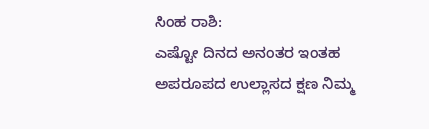ಸಿಂಹ ರಾಶಿ:
ಎಷ್ಟೋ ದಿನದ ಅನಂತರ ಇಂತಹ ಅಪರೂಪದ ಉಲ್ಲಾಸದ ಕ್ಷಣ ನಿಮ್ಮ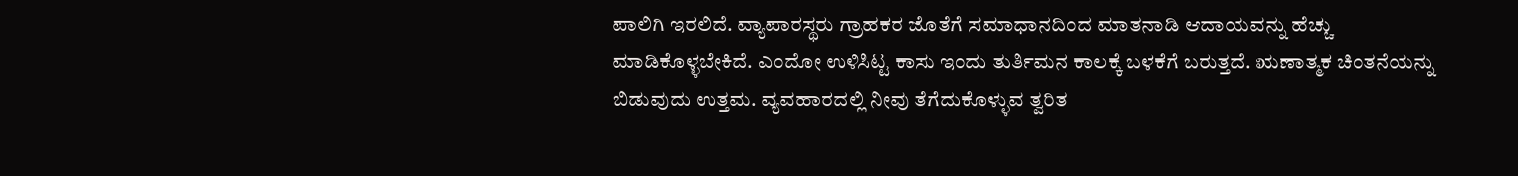ಪಾಲಿಗಿ ಇರಲಿದೆ. ವ್ಯಾಪಾರಸ್ಥರು ಗ್ರಾಹಕರ ಜೊತೆಗೆ ಸಮಾಧಾನದಿಂದ ಮಾತನಾಡಿ ಆದಾಯವನ್ನು ಹೆಚ್ಚು ಮಾಡಿಕೊಳ್ಳಬೇಕಿದೆ. ಎಂದೋ ಉಳಿಸಿಟ್ಟ ಕಾಸು ಇಂದು ತುರ್ತಿಮನ ಕಾಲಕ್ಕೆ ಬಳಕೆಗೆ ಬರುತ್ತದೆ. ಋಣಾತ್ಮಕ ಚಿಂತನೆಯನ್ನು ಬಿಡುವುದು ಉತ್ತಮ. ವ್ಯವಹಾರದಲ್ಲಿ ನೀವು ತೆಗೆದುಕೊಳ್ಳುವ ತ್ವರಿತ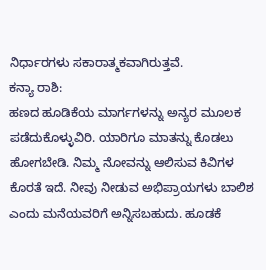ನಿರ್ಧಾರಗಳು ಸಕಾರಾತ್ಮಕವಾಗಿರುತ್ತವೆ.
ಕನ್ಯಾ ರಾಶಿ:
ಹಣದ ಹೂಡಿಕೆಯ ಮಾರ್ಗಗಳನ್ನು ಅನ್ಯರ ಮೂಲಕ ಪಡೆದುಕೊಳ್ಳುವಿರಿ. ಯಾರಿಗೂ ಮಾತನ್ನು ಕೊಡಲು ಹೋಗಬೇಡಿ. ನಿಮ್ಮ ನೋವನ್ನು ಆಲಿಸುವ ಕಿವಿಗಳ ಕೊರತೆ ಇದೆ. ನೀವು ನೀಡುವ ಅಭಿಪ್ರಾಯಗಳು ಬಾಲಿಶ ಎಂದು ಮನೆಯವರಿಗೆ ಅನ್ನಿಸಬಹುದು. ಹೂಡಕೆ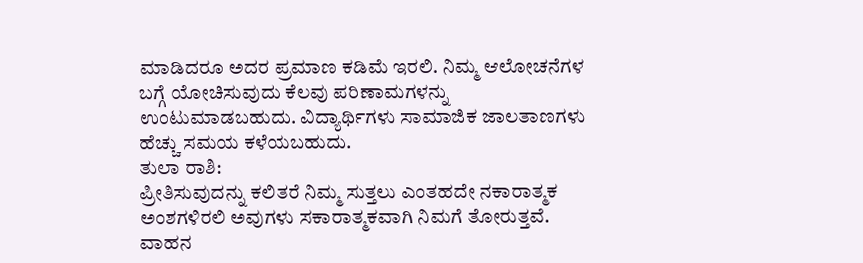ಮಾಡಿದರೂ ಅದರ ಪ್ರಮಾಣ ಕಡಿಮೆ ಇರಲಿ. ನಿಮ್ಮ ಆಲೋಚನೆಗಳ ಬಗ್ಗೆ ಯೋಚಿಸುವುದು ಕೆಲವು ಪರಿಣಾಮಗಳನ್ನು ಉಂಟುಮಾಡಬಹುದು. ವಿದ್ಯಾರ್ಥಿಗಳು ಸಾಮಾಜಿಕ ಜಾಲತಾಣಗಳು ಹೆಚ್ಚು ಸಮಯ ಕಳೆಯಬಹುದು.
ತುಲಾ ರಾಶಿ:
ಪ್ರೀತಿಸುವುದನ್ನು ಕಲಿತರೆ ನಿಮ್ಮ ಸುತ್ತಲು ಎಂತಹದೇ ನಕಾರಾತ್ಮಕ ಅಂಶಗಳಿರಲಿ ಅವುಗಳು ಸಕಾರಾತ್ಮಕವಾಗಿ ನಿಮಗೆ ತೋರುತ್ತವೆ. ವಾಹನ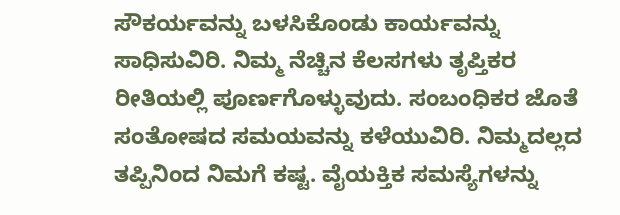ಸೌಕರ್ಯವನ್ನು ಬಳಸಿಕೊಂಡು ಕಾರ್ಯವನ್ನು ಸಾಧಿಸುವಿರಿ. ನಿಮ್ಮ ನೆಚ್ಚಿನ ಕೆಲಸಗಳು ತೃಪ್ತಿಕರ ರೀತಿಯಲ್ಲಿ ಪೂರ್ಣಗೊಳ್ಳುವುದು. ಸಂಬಂಧಿಕರ ಜೊತೆ ಸಂತೋಷದ ಸಮಯವನ್ನು ಕಳೆಯುವಿರಿ. ನಿಮ್ಮದಲ್ಲದ ತಪ್ಪಿನಿಂದ ನಿಮಗೆ ಕಷ್ಟ. ವೈಯಕ್ತಿಕ ಸಮಸ್ಯೆಗಳನ್ನು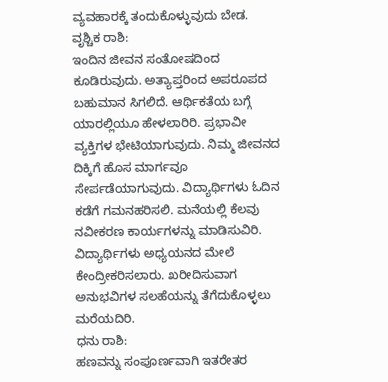ವ್ಯವಹಾರಕ್ಕೆ ತಂದುಕೊಳ್ಳುವುದು ಬೇಡ.
ವೃಶ್ಚಿಕ ರಾಶಿ:
ಇಂದಿನ ಜೀವನ ಸಂತೋಷದಿಂದ ಕೂಡಿರುವುದು. ಅತ್ಯಾಪ್ತರಿಂದ ಅಪರೂಪದ ಬಹುಮಾನ ಸಿಗಲಿದೆ. ಆರ್ಥಿಕತೆಯ ಬಗ್ಗೆ ಯಾರಲ್ಲಿಯೂ ಹೇಳಲಾರಿರಿ. ಪ್ರಭಾವೀ ವ್ಯಕ್ತಿಗಳ ಭೇಟಿಯಾಗುವುದು. ನಿಮ್ಮ ಜೀವನದ ದಿಕ್ಕಿಗೆ ಹೊಸ ಮಾರ್ಗವೂ ಸೇರ್ಪಡೆಯಾಗುವುದು. ವಿದ್ಯಾರ್ಥಿಗಳು ಓದಿನ ಕಡೆಗೆ ಗಮನಹರಿಸಲಿ. ಮನೆಯಲ್ಲಿ ಕೆಲವು ನವೀಕರಣ ಕಾರ್ಯಗಳನ್ನು ಮಾಡಿಸುವಿರಿ. ವಿದ್ಯಾರ್ಥಿಗಳು ಅಧ್ಯಯನದ ಮೇಲೆ ಕೇಂದ್ರೀಕರಿಸಲಾರು. ಖರೀದಿಸುವಾಗ ಅನುಭವಿಗಳ ಸಲಹೆಯನ್ನು ತೆಗೆದುಕೊಳ್ಳಲು ಮರೆಯದಿರಿ.
ಧನು ರಾಶಿ:
ಹಣವನ್ನು ಸಂಪೂರ್ಣವಾಗಿ ಇತರೇತರ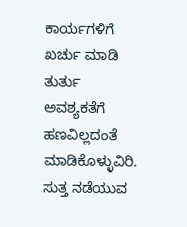ಕಾರ್ಯಗಳಿಗೆ ಖರ್ಚು ಮಾಡಿ ತುರ್ತು ಅವಶ್ಯಕತೆಗೆ ಹಣವಿಲ್ಲದಂತೆ ಮಾಡಿಕೊಳ್ಳುವಿರಿ. ಸುತ್ತ ನಡೆಯುವ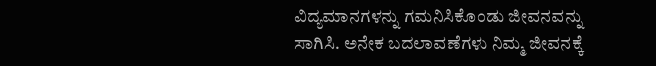ವಿದ್ಯಮಾನಗಳನ್ನು ಗಮನಿಸಿಕೊಂಡು ಜೀವನವನ್ನು ಸಾಗಿಸಿ. ಅನೇಕ ಬದಲಾವಣೆಗಳು ನಿಮ್ಮ ಜೀವನಕ್ಕೆ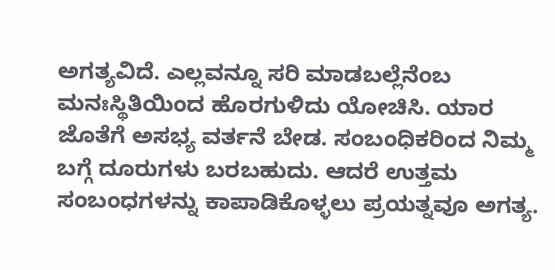ಅಗತ್ಯವಿದೆ. ಎಲ್ಲವನ್ನೂ ಸರಿ ಮಾಡಬಲ್ಲೆನೆಂಬ ಮನಃಸ್ಥಿತಿಯಿಂದ ಹೊರಗುಳಿದು ಯೋಚಿಸಿ. ಯಾರ ಜೊತೆಗೆ ಅಸಭ್ಯ ವರ್ತನೆ ಬೇಡ. ಸಂಬಂಧಿಕರಿಂದ ನಿಮ್ಮ ಬಗ್ಗೆ ದೂರುಗಳು ಬರಬಹುದು. ಆದರೆ ಉತ್ತಮ ಸಂಬಂಧಗಳನ್ನು ಕಾಪಾಡಿಕೊಳ್ಳಲು ಪ್ರಯತ್ನವೂ ಅಗತ್ಯ.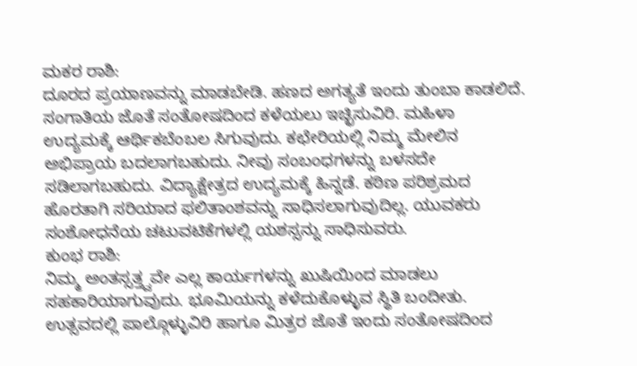ಮಕರ ರಾಶಿ:
ದೂರದ ಪ್ರಯಾಣವನ್ನು ಮಾಡಬೇಡಿ. ಹಣದ ಅಗತ್ಯತೆ ಇಂದು ತುಂಬಾ ಕಾಡಲಿದೆ. ಸಂಗಾತಿಯ ಜೊತೆ ಸಂತೋಷದಿಂದ ಕಳೆಯಲು ಇಚ್ಛಿಸುವಿರಿ. ಮಹಿಳಾ ಉದ್ಯಮಕ್ಕೆ ಆರ್ಥಿಕಬೆಂಬಲ ಸಿಗುವುದು. ಕಛೇರಿಯಲ್ಲಿ ನಿಮ್ಮ ಮೇಲಿನ ಅಭಿಪ್ರಾಯ ಬದಲಾಗಬಹುದು. ನೀವು ಸಂಬಂಧಗಳನ್ನು ಬಳಸದೇ ಸಡಿಲಾಗಬಹುದು. ವಿದ್ಯಾಕ್ಷೇತ್ರದ ಉದ್ಯಮಕ್ಕೆ ಹಿನ್ನಡೆ. ಕಠಿಣ ಪರಿಶ್ರಮದ ಹೊರತಾಗಿ ಸರಿಯಾದ ಫಲಿತಾಂಶವನ್ನು ಸಾಧಿಸಲಾಗುವುದಿಲ್ಲ. ಯುವಕರು ಸಂಶೋಧನೆಯ ಚಟುವಟಿಕೆಗಳಲ್ಲಿ ಯಶಸ್ಸನ್ನು ಸಾಧಿಸುವರು.
ಕುಂಭ ರಾಶಿ:
ನಿಮ್ಮ ಅಂತಸ್ಸತ್ತ್ವವೇ ಎಲ್ಲ ಕಾರ್ಯಗಳನ್ನು ಖುಷಿಯಿಂದ ಮಾಡಲು ಸಹಕಾರಿಯಾಗುವುದು. ಭೂಮಿಯನ್ನು ಕಳೆದುಕೊಳ್ಳುವ ಸ್ಥಿತಿ ಬಂದೀತು. ಉತ್ಸವದಲ್ಲಿ ಪಾಲ್ಗೊಳ್ಳುವಿರಿ ಹಾಗೂ ಮಿತ್ರರ ಜೊತೆ ಇಂದು ಸಂತೋಷದಿಂದ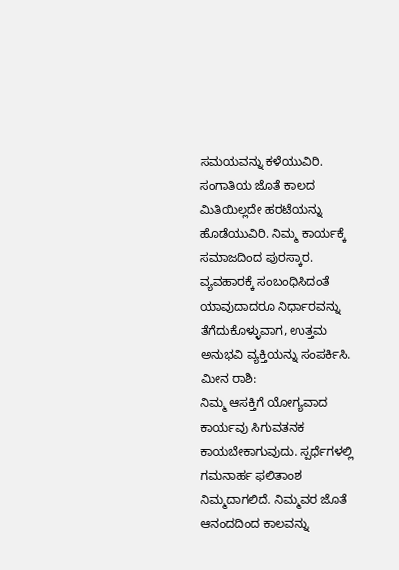ಸಮಯವನ್ನು ಕಳೆಯುವಿರಿ. ಸಂಗಾತಿಯ ಜೊತೆ ಕಾಲದ ಮಿತಿಯಿಲ್ಲದೇ ಹರಟೆಯನ್ನು ಹೊಡೆಯುವಿರಿ. ನಿಮ್ಮ ಕಾರ್ಯಕ್ಕೆ ಸಮಾಜದಿಂದ ಪುರಸ್ಕಾರ. ವ್ಯವಹಾರಕ್ಕೆ ಸಂಬಂಧಿಸಿದಂತೆ ಯಾವುದಾದರೂ ನಿರ್ಧಾರವನ್ನು ತೆಗೆದುಕೊಳ್ಳುವಾಗ, ಉತ್ತಮ ಅನುಭವಿ ವ್ಯಕ್ತಿಯನ್ನು ಸಂಪರ್ಕಿಸಿ.
ಮೀನ ರಾಶಿ:
ನಿಮ್ಮ ಆಸಕ್ತಿಗೆ ಯೋಗ್ಯವಾದ ಕಾರ್ಯವು ಸಿಗುವತನಕ ಕಾಯಬೇಕಾಗುವುದು. ಸ್ಪರ್ಧೆಗಳಲ್ಲಿ ಗಮನಾರ್ಹ ಫಲಿತಾಂಶ ನಿಮ್ಮದಾಗಲಿದೆ. ನಿಮ್ಮವರ ಜೊತೆ ಆನಂದದಿಂದ ಕಾಲವನ್ನು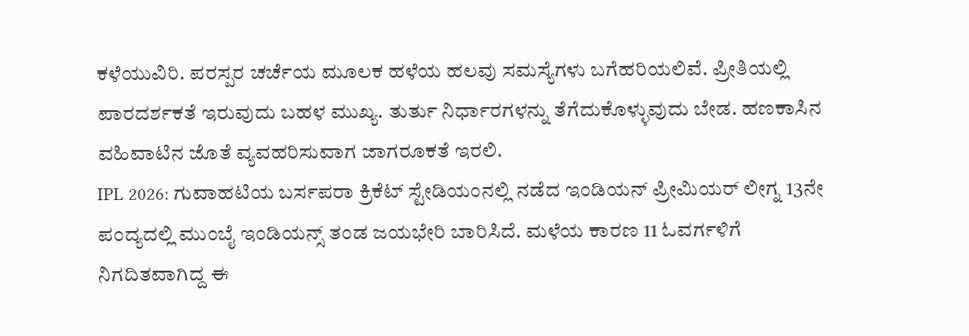ಕಳೆಯುವಿರಿ. ಪರಸ್ಪರ ಚರ್ಚೆಯ ಮೂಲಕ ಹಳೆಯ ಹಲವು ಸಮಸ್ಯೆಗಳು ಬಗೆಹರಿಯಲಿವೆ. ಪ್ರೀತಿಯಲ್ಲಿ ಪಾರದರ್ಶಕತೆ ಇರುವುದು ಬಹಳ ಮುಖ್ಯ. ತುರ್ತು ನಿರ್ಧಾರಗಳನ್ನು ತೆಗೆದುಕೊಳ್ಳುವುದು ಬೇಡ. ಹಣಕಾಸಿನ ವಹಿವಾಟಿನ ಜೊತೆ ವ್ಯವಹರಿಸುವಾಗ ಜಾಗರೂಕತೆ ಇರಲಿ.
IPL 2026: ಗುವಾಹಟಿಯ ಬರ್ಸಪರಾ ಕ್ರಿಕೆಟ್ ಸ್ಟೇಡಿಯಂನಲ್ಲಿ ನಡೆದ ಇಂಡಿಯನ್ ಪ್ರೀಮಿಯರ್ ಲೀಗ್ನ 13ನೇ ಪಂದ್ಯದಲ್ಲಿ ಮುಂಬೈ ಇಂಡಿಯನ್ಸ್ ತಂಡ ಜಯಭೇರಿ ಬಾರಿಸಿದೆ. ಮಳೆಯ ಕಾರಣ 11 ಓವರ್ಗಳಿಗೆ ನಿಗದಿತವಾಗಿದ್ದ ಈ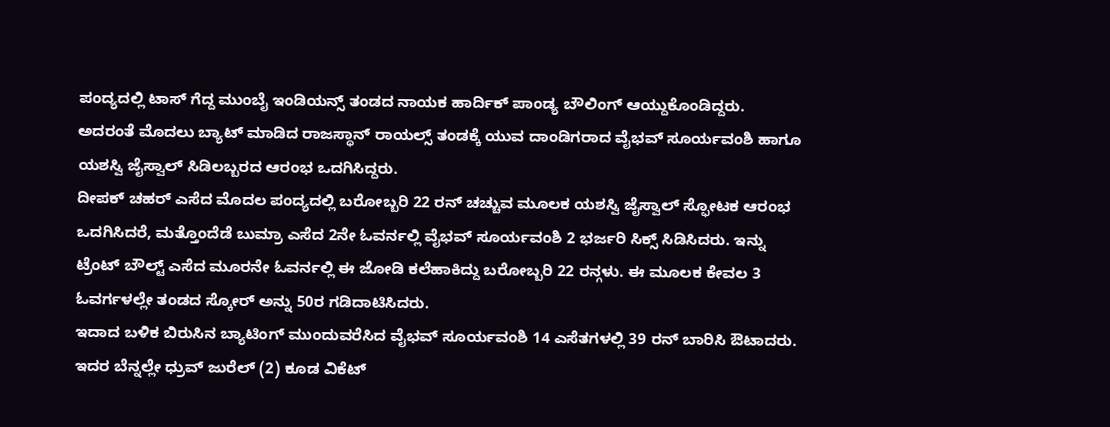ಪಂದ್ಯದಲ್ಲಿ ಟಾಸ್ ಗೆದ್ದ ಮುಂಬೈ ಇಂಡಿಯನ್ಸ್ ತಂಡದ ನಾಯಕ ಹಾರ್ದಿಕ್ ಪಾಂಡ್ಯ ಬೌಲಿಂಗ್ ಆಯ್ದುಕೊಂಡಿದ್ದರು. ಅದರಂತೆ ಮೊದಲು ಬ್ಯಾಟ್ ಮಾಡಿದ ರಾಜಸ್ಥಾನ್ ರಾಯಲ್ಸ್ ತಂಡಕ್ಕೆ ಯುವ ದಾಂಡಿಗರಾದ ವೈಭವ್ ಸೂರ್ಯವಂಶಿ ಹಾಗೂ ಯಶಸ್ವಿ ಜೈಸ್ವಾಲ್ ಸಿಡಿಲಬ್ಬರದ ಆರಂಭ ಒದಗಿಸಿದ್ದರು.
ದೀಪಕ್ ಚಹರ್ ಎಸೆದ ಮೊದಲ ಪಂದ್ಯದಲ್ಲಿ ಬರೋಬ್ಬರಿ 22 ರನ್ ಚಚ್ಚುವ ಮೂಲಕ ಯಶಸ್ವಿ ಜೈಸ್ವಾಲ್ ಸ್ಫೋಟಕ ಆರಂಭ ಒದಗಿಸಿದರೆ, ಮತ್ತೊಂದೆಡೆ ಬುಮ್ರಾ ಎಸೆದ 2ನೇ ಓವರ್ನಲ್ಲಿ ವೈಭವ್ ಸೂರ್ಯವಂಶಿ 2 ಭರ್ಜರಿ ಸಿಕ್ಸ್ ಸಿಡಿಸಿದರು. ಇನ್ನು ಟ್ರೆಂಟ್ ಬೌಲ್ಟ್ ಎಸೆದ ಮೂರನೇ ಓವರ್ನಲ್ಲಿ ಈ ಜೋಡಿ ಕಲೆಹಾಕಿದ್ದು ಬರೋಬ್ಬರಿ 22 ರನ್ಗಳು. ಈ ಮೂಲಕ ಕೇವಲ 3 ಓವರ್ಗಳಲ್ಲೇ ತಂಡದ ಸ್ಕೋರ್ ಅನ್ನು 50ರ ಗಡಿದಾಟಿಸಿದರು.
ಇದಾದ ಬಳಿಕ ಬಿರುಸಿನ ಬ್ಯಾಟಿಂಗ್ ಮುಂದುವರೆಸಿದ ವೈಭವ್ ಸೂರ್ಯವಂಶಿ 14 ಎಸೆತಗಳಲ್ಲಿ 39 ರನ್ ಬಾರಿಸಿ ಔಟಾದರು. ಇದರ ಬೆನ್ನಲ್ಲೇ ಧ್ರುವ್ ಜುರೆಲ್ (2) ಕೂಡ ವಿಕೆಟ್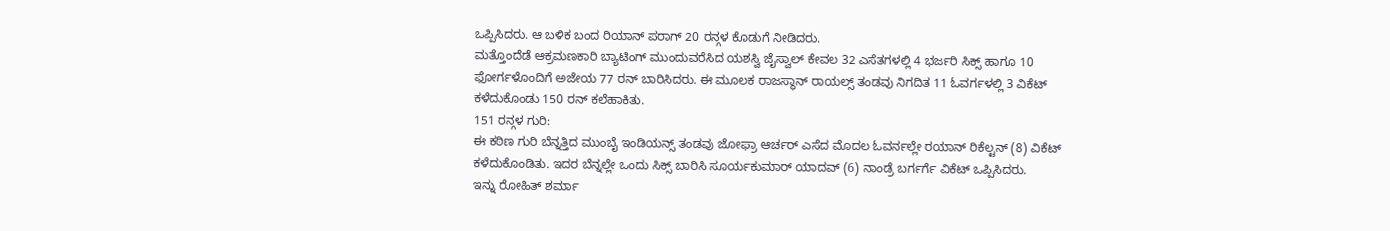ಒಪ್ಪಿಸಿದರು. ಆ ಬಳಿಕ ಬಂದ ರಿಯಾನ್ ಪರಾಗ್ 20 ರನ್ಗಳ ಕೊಡುಗೆ ನೀಡಿದರು.
ಮತ್ತೊಂದೆಡೆ ಆಕ್ರಮಣಕಾರಿ ಬ್ಯಾಟಿಂಗ್ ಮುಂದುವರೆಸಿದ ಯಶಸ್ವಿ ಜೈಸ್ವಾಲ್ ಕೇವಲ 32 ಎಸೆತಗಳಲ್ಲಿ 4 ಭರ್ಜರಿ ಸಿಕ್ಸ್ ಹಾಗೂ 10 ಫೋರ್ಗಳೊಂದಿಗೆ ಅಜೇಯ 77 ರನ್ ಬಾರಿಸಿದರು. ಈ ಮೂಲಕ ರಾಜಸ್ಥಾನ್ ರಾಯಲ್ಸ್ ತಂಡವು ನಿಗದಿತ 11 ಓವರ್ಗಳಲ್ಲಿ 3 ವಿಕೆಟ್ ಕಳೆದುಕೊಂಡು 150 ರನ್ ಕಲೆಹಾಕಿತು.
151 ರನ್ಗಳ ಗುರಿ:
ಈ ಕಠಿಣ ಗುರಿ ಬೆನ್ನತ್ತಿದ ಮುಂಬೈ ಇಂಡಿಯನ್ಸ್ ತಂಡವು ಜೋಫ್ರಾ ಆರ್ಚರ್ ಎಸೆದ ಮೊದಲ ಓವರ್ನಲ್ಲೇ ರಯಾನ್ ರಿಕೆಲ್ಟನ್ (8) ವಿಕೆಟ್ ಕಳೆದುಕೊಂಡಿತು. ಇದರ ಬೆನ್ನಲ್ಲೇ ಒಂದು ಸಿಕ್ಸ್ ಬಾರಿಸಿ ಸೂರ್ಯಕುಮಾರ್ ಯಾದವ್ (6) ನಾಂಡ್ರೆ ಬರ್ಗರ್ಗೆ ವಿಕೆಟ್ ಒಪ್ಪಿಸಿದರು.
ಇನ್ನು ರೋಹಿತ್ ಶರ್ಮಾ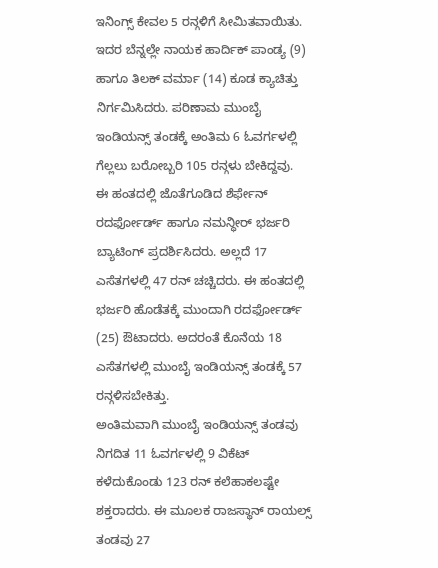ಇನಿಂಗ್ಸ್ ಕೇವಲ 5 ರನ್ಗಳಿಗೆ ಸೀಮಿತವಾಯಿತು. ಇದರ ಬೆನ್ನಲ್ಲೇ ನಾಯಕ ಹಾರ್ದಿಕ್ ಪಾಂಡ್ಯ (9) ಹಾಗೂ ತಿಲಕ್ ವರ್ಮಾ (14) ಕೂಡ ಕ್ಯಾಚಿತ್ತು ನಿರ್ಗಮಿಸಿದರು. ಪರಿಣಾಮ ಮುಂಬೈ ಇಂಡಿಯನ್ಸ್ ತಂಡಕ್ಕೆ ಅಂತಿಮ 6 ಓವರ್ಗಳಲ್ಲಿ ಗೆಲ್ಲಲು ಬರೋಬ್ಬರಿ 105 ರನ್ಗಳು ಬೇಕಿದ್ದವು.
ಈ ಹಂತದಲ್ಲಿ ಜೊತೆಗೂಡಿದ ಶೆರ್ಫೇನ್ ರದರ್ಫೋರ್ಡ್ ಹಾಗೂ ನಮನ್ಧೀರ್ ಭರ್ಜರಿ ಬ್ಯಾಟಿಂಗ್ ಪ್ರದರ್ಶಿಸಿದರು. ಅಲ್ಲದೆ 17 ಎಸೆತಗಳಲ್ಲಿ 47 ರನ್ ಚಚ್ಚಿದರು. ಈ ಹಂತದಲ್ಲಿ ಭರ್ಜರಿ ಹೊಡೆತಕ್ಕೆ ಮುಂದಾಗಿ ರದರ್ಫೋರ್ಡ್ (25) ಔಟಾದರು. ಅದರಂತೆ ಕೊನೆಯ 18 ಎಸೆತಗಳಲ್ಲಿ ಮುಂಬೈ ಇಂಡಿಯನ್ಸ್ ತಂಡಕ್ಕೆ 57 ರನ್ಗಳಿಸಬೇಕಿತ್ತು.
ಅಂತಿಮವಾಗಿ ಮುಂಬೈ ಇಂಡಿಯನ್ಸ್ ತಂಡವು ನಿಗದಿತ 11 ಓವರ್ಗಳಲ್ಲಿ 9 ವಿಕೆಟ್ ಕಳೆದುಕೊಂಡು 123 ರನ್ ಕಲೆಹಾಕಲಷ್ಟೇ ಶಕ್ತರಾದರು. ಈ ಮೂಲಕ ರಾಜಸ್ಥಾನ್ ರಾಯಲ್ಸ್ ತಂಡವು 27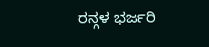ರನ್ಗಳ ಭರ್ಜರಿ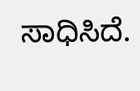ಸಾಧಿಸಿದೆ.